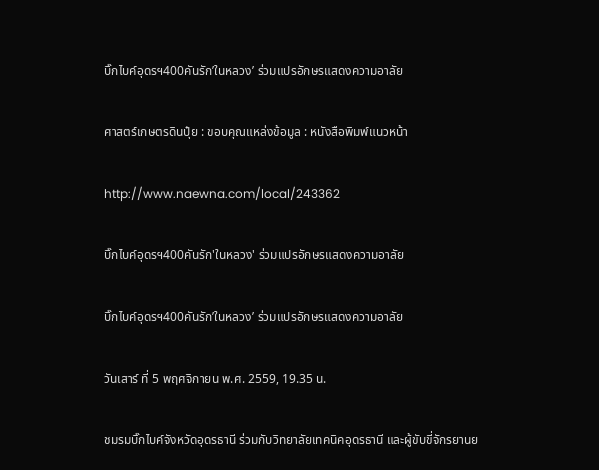บิ๊กไบค์อุดรฯ400คันรัก’ในหลวง’ ร่วมแปรอักษรแสดงความอาลัย

ศาสตร์เกษตรดินปุ๋ย : ขอบคุณแหล่งข้อมูล : หนังสือพิมพ์แนวหน้า

http://www.naewna.com/local/243362

บิ๊กไบค์อุดรฯ400คันรัก'ในหลวง' ร่วมแปรอักษรแสดงความอาลัย

บิ๊กไบค์อุดรฯ400คันรัก’ในหลวง’ ร่วมแปรอักษรแสดงความอาลัย

วันเสาร์ ที่ 5 พฤศจิกายน พ.ศ. 2559, 19.35 น.

ชมรมบิ๊กไบค์จังหวัดอุดรธานี ร่วมกับวิทยาลัยเทคนิคอุดรธานี และผู้ขับขี่จักรยานย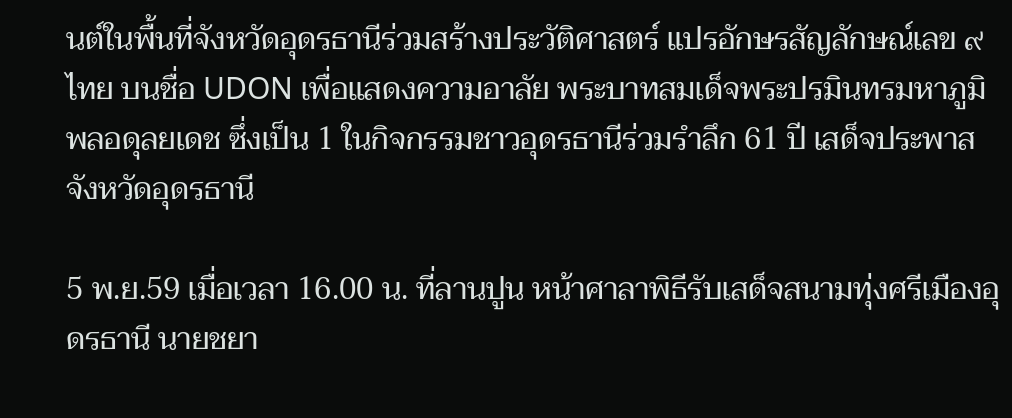นต์ในพื้นที่จังหวัดอุดรธานีร่วมสร้างประวัติศาสตร์ แปรอักษรสัญลักษณ์เลข ๙ ไทย บนชื่อ UDON เพื่อแสดงความอาลัย พระบาทสมเด็จพระปรมินทรมหาภูมิพลอดุลยเดช ซึ่งเป็น 1 ในกิจกรรมชาวอุดรธานีร่วมรำลึก 61 ปี เสด็จประพาสจังหวัดอุดรธานี

5 พ.ย.59 เมื่อเวลา 16.00 น. ที่ลานปูน หน้าศาลาพิธีรับเสด็จสนามทุ่งศรีเมืองอุดรธานี นายชยา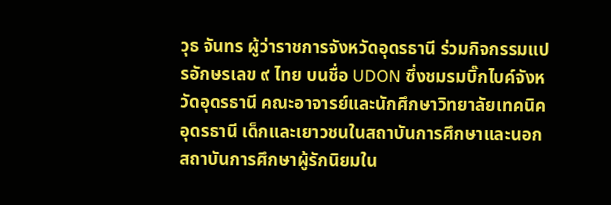วุธ จันทร ผู้ว่าราชการจังหวัดอุดรธานี ร่วมกิจกรรมแปรอักษรเลข ๙ ไทย บนชื่อ UDON ซึ่งชมรมบิ๊กไบค์จังหวัดอุดรธานี คณะอาจารย์และนักศึกษาวิทยาลัยเทคนิคอุดรธานี เด็กและเยาวชนในสถาบันการศึกษาและนอกสถาบันการศึกษาผู้รักนิยมใน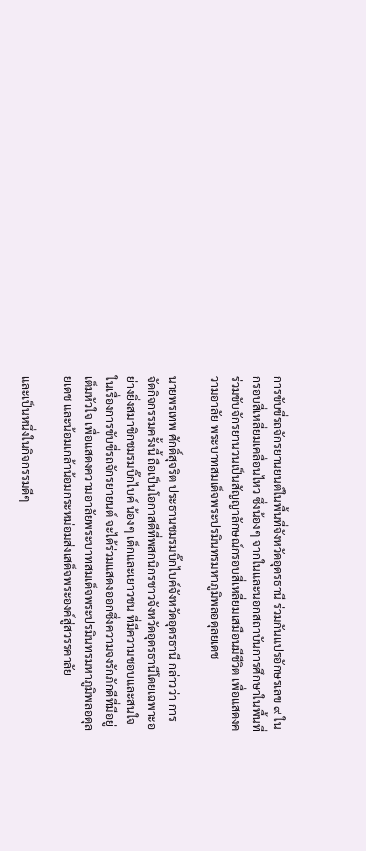การขับขี่รถจักรยานยนต์ในพื้นที่จังหวัดอุดรธานี ร่วมกันแปรอักษรเลข ๙ ในกรอบสี่เหลี่ยมเคลื่อนไหว ซึ่งน้องๆ จากในและนอกสถาบันการศึกษาในพื้นที่ ร่วมขับจักรยานวนเป็นสัญญาลักษณ์กรอบสี่เหลี่ยมเสมือนมีชีวิต เพื่อแสดงความอาลัย พระบาทสมเด็จพระปรมินทรมหาภูมิพลอดุลยเดช

นายพรเทพ ศักดิ์สุจริต ประธานชมรมบิ๊กไบค์จังหวัดอุดรธานี กล่าวว่า การจัดกิจกรรมครั้งนี้ ถือเป็นโอกาสดีที่พสกนิกรชาวจังหวัดอุดรธานีโดยเฉพาะอย่างยิ่งสมาชิกชมรมบิ๊กไบค์ น้องๆ เด็กและเยาวชน ที่มีความชอบและสนใจในเรื่องการขับขี่รถจักรยายนต์ จะได้ร่วมแสดงออกซึ่งความจงรักภักดีที่มีอยู่เต็มหัวใจ เพื่อแสดงความอาลัยพระบาทสมเด็จพระปรมินทรมหาภูมิพลอดุลยเดช และน้อมเกล้าน้อมกระหม่อมส่งเสด็จพระองค์สู่สวรรคาลัย

และเป็นหนึ่งในกิจกรรมดีๆ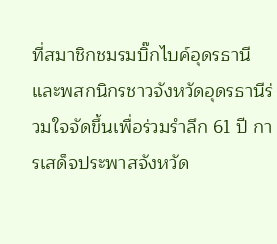ที่สมาชิกชมรมบิ๊กไบค์อุดรธานีและพสกนิกรชาวจังหวัดอุดรธานีร่วมใจจัดขึ้นเพื่อร่วมรำลึก 61 ปี การเสด็จประพาสจังหวัด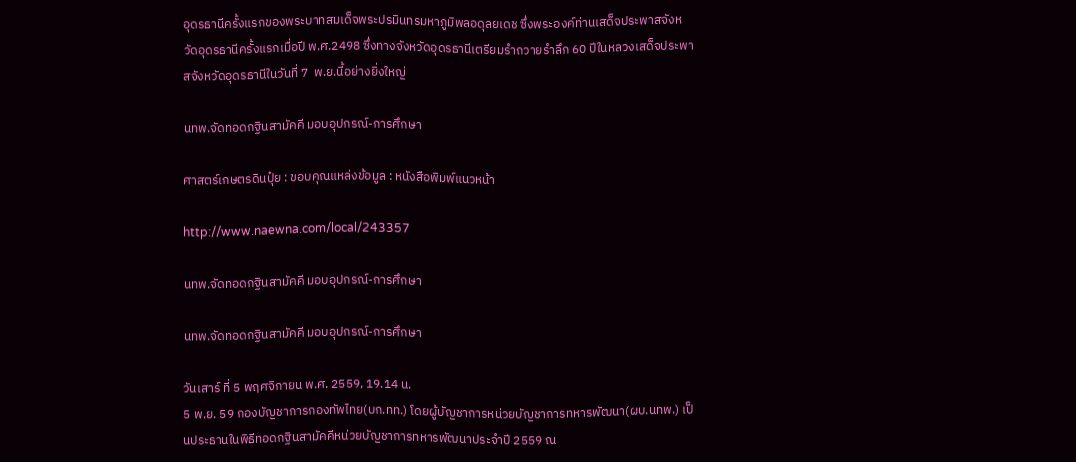อุดรธานีครั้งแรกของพระบาทสมเด็จพระปรมินทรมหาภูมิพลอดุลยเดช ซึ่งพระองค์ท่านเสด็จประพาสจังหวัดอุดรธานีครั้งแรกเมื่อปี พ.ศ.2498 ซึ่งทางจังหวัดอุดรธานีเตรียมรำถวายรำลึก 60 ปีในหลวงเสด็จประพาสจังหวัดอุดรธานีในวันที่ 7  พ.ย.นี้อย่างยิ่งใหญ่

นทพ.จัดทอดกฐินสามัคคี มอบอุปกรณ์-การศึกษา

ศาสตร์เกษตรดินปุ๋ย : ขอบคุณแหล่งข้อมูล : หนังสือพิมพ์แนวหน้า

http://www.naewna.com/local/243357

นทพ.จัดทอดกฐินสามัคคี มอบอุปกรณ์-การศึกษา

นทพ.จัดทอดกฐินสามัคคี มอบอุปกรณ์-การศึกษา

วันเสาร์ ที่ 5 พฤศจิกายน พ.ศ. 2559, 19.14 น.
5 พ.ย. 59 กองบัญชาการกองทัพไทย(บก.ทท.) โดยผู้บัญชาการหน่วยบัญชาการทหารพัฒนา(ผบ.นทพ.) เป็นประธานในพิธีทอดกฐินสามัคคีหน่วยบัญชาการทหารพัฒนาประจำปี 2559 ณ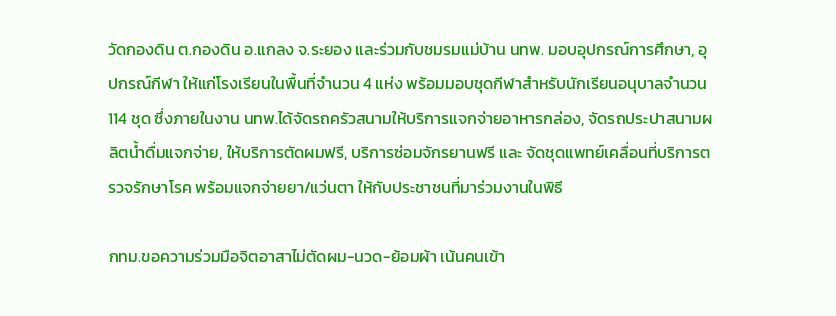วัดกองดิน ต.กองดิน อ.แกลง จ.ระยอง และร่วมกับชมรมแม่บ้าน นทพ. มอบอุปกรณ์การศึกษา, อุปกรณ์กีฬา ให้แก่โรงเรียนในพื้นที่จำนวน 4 แห่ง พร้อมมอบชุดกีฬาสำหรับนักเรียนอนุบาลจำนวน 114 ชุด ซึ่งภายในงาน นทพ.ได้จัดรถครัวสนามให้บริการแจกจ่ายอาหารกล่อง, จัดรถประปาสนามผลิตน้ำดื่มแจกจ่าย, ให้บริการตัดผมฟรี, บริการซ่อมจักรยานฟรี และ จัดชุดแพทย์เคลื่อนที่บริการตรวจรักษาโรค พร้อมแจกจ่ายยา/แว่นตา ให้กับประชาชนที่มาร่วมงานในพิธี

กทม.ขอความร่วมมือจิตอาสาไม่ตัดผม-นวด-ย้อมผ้า เน้นคนเข้า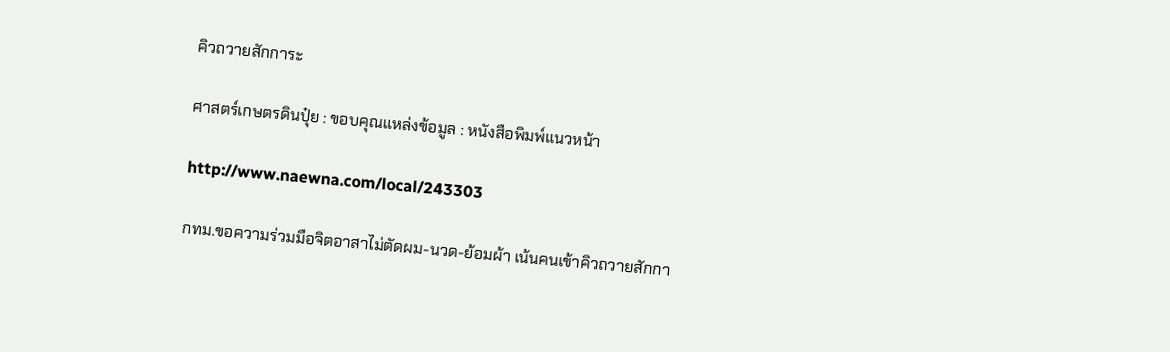คิวถวายสักการะ

ศาสตร์เกษตรดินปุ๋ย : ขอบคุณแหล่งข้อมูล : หนังสือพิมพ์แนวหน้า

http://www.naewna.com/local/243303

กทม.ขอความร่วมมือจิตอาสาไม่ตัดผม-นวด-ย้อมผ้า เน้นคนเข้าคิวถวายสักกา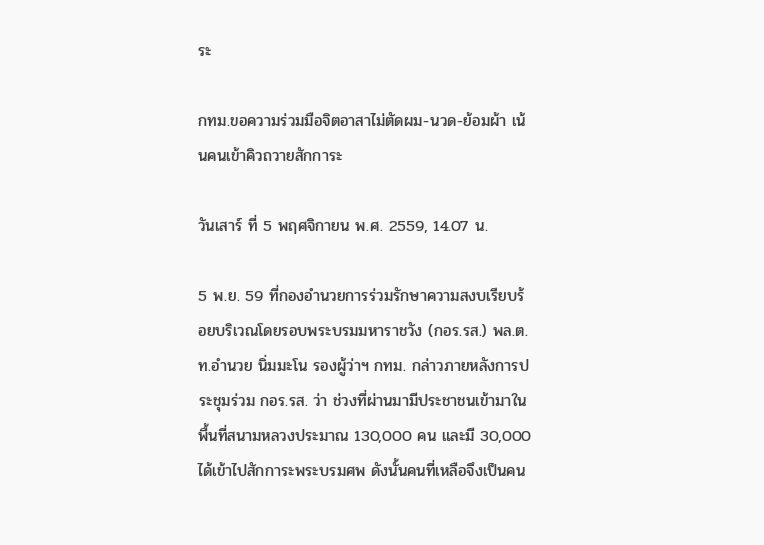ระ

กทม.ขอความร่วมมือจิตอาสาไม่ตัดผม-นวด-ย้อมผ้า เน้นคนเข้าคิวถวายสักการะ

วันเสาร์ ที่ 5 พฤศจิกายน พ.ศ. 2559, 14.07 น.

5 พ.ย. 59 ที่กองอำนวยการร่วมรักษาความสงบเรียบร้อยบริเวณโดยรอบพระบรมมหาราชวัง (กอร.รส.) พล.ต.ท.อำนวย นิ่มมะโน รองผู้ว่าฯ กทม. กล่าวภายหลังการประชุมร่วม กอร.รส. ว่า ช่วงที่ผ่านมามีประชาชนเข้ามาในพื้นที่สนามหลวงประมาณ 130,000 คน และมี 30,000 ได้เข้าไปสักการะพระบรมศพ ดังนั้นคนที่เหลือจึงเป็นคน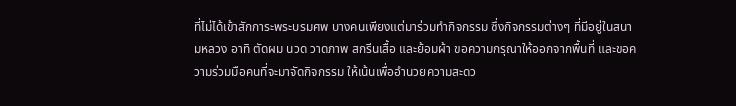ที่ไม่ได้เข้าสักการะพระบรมศพ บางคนเพียงแต่มาร่วมทำกิจกรรม ซึ่งกิจกรรมต่างๆ ที่มีอยู่ในสนามหลวง อาทิ ตัดผม นวด วาดภาพ สกรีนเสื้อ และย้อมผ้า ขอความกรุณาให้ออกจากพื้นที่ และขอความร่วมมือคนที่จะมาจัดกิจกรรม ให้เน้นเพื่ออำนวยความสะดว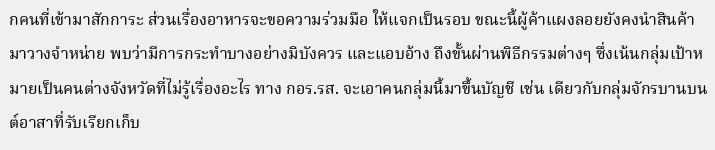กคนที่เข้ามาสักการะ ส่วนเรื่องอาหารจะขอความร่วมมือ ให้แจกเป็นรอบ ขณะนี้ผู้ค้าแผงลอยยังคงนำสินค้ามาวางจำหน่าย พบว่ามีการกระทำบางอย่างมิบังควร และแอบอ้าง ถึงขั้นผ่านพิธีกรรมต่างๆ ซึ่งเน้นกลุ่มเป้าหมายเป็นคนต่างจังหวัดที่ไม่รู้เรื่องอะไร ทาง กอร.รส. จะเอาคนกลุ่มนี้มาขึ้นบัญชี เช่น เดียวกับกลุ่มจักรบานบนต์อาสาที่รับเรียกเก็บ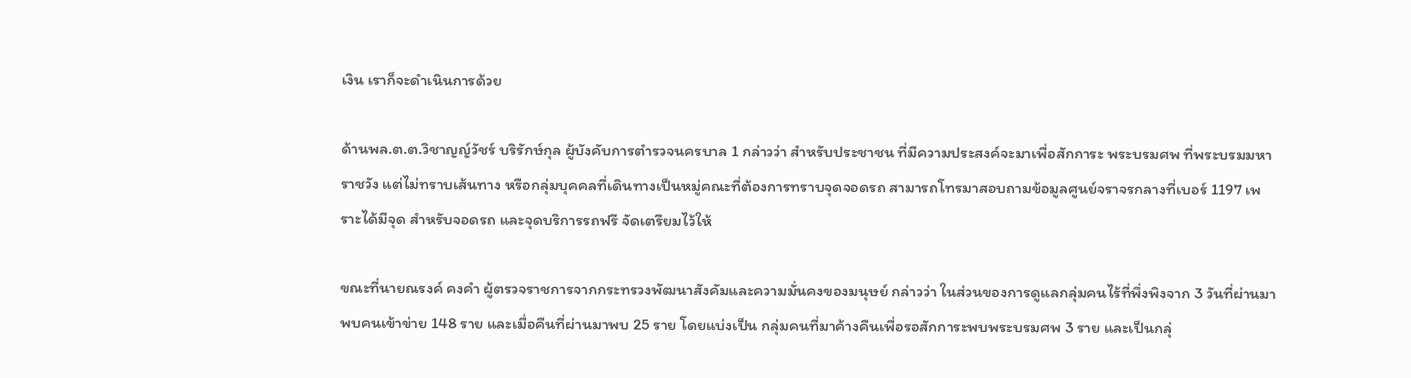เงิน เราก็จะดำเนินการด้วย

ด้านพล.ต.ต.วิชาญญ์วัชร์ บริรักษ์กุล ผู้บังคับการตำรวจนครบาล 1 กล่าวว่า สำหรับประชาชน ที่มีความประสงค์จะมาเพื่อสักการะ พระบรมศพ ที่พระบรมมหาราชวัง แต่ไม่ทราบเส้นทาง หรือกลุ่มบุคคลที่เดินทางเป็นหมู่คณะที่ต้องการทราบจุดจอดรถ สามารถโทรมาสอบถามข้อมูลศูนย์จราจรกลางที่เบอร์ 1197 เพราะได้มีจุด สำหรับจอดรถ และจุดบริการรถฟรี จัดเตรียมไว้ให้

ขณะที่นายณรงค์ คงคำ ผู้ตรวจราชการจากกระทรวงพัฒนาสังคัมและความมั่นคงของมนุษย์ กล่าวว่า ในส่วนของการดูแลกลุ่มคนไร้ที่พึ่งพิงจาก 3 วันที่ผ่านมา พบคนเข้าข่าย 148 ราย และเมื่อคืนที่ผ่านมาพบ 25 ราย โดยแบ่งเป็น กลุ่มคนที่มาค้างคืนเพื่อรอสักการะพบพระบรมศพ 3 ราย และเป็นกลุ่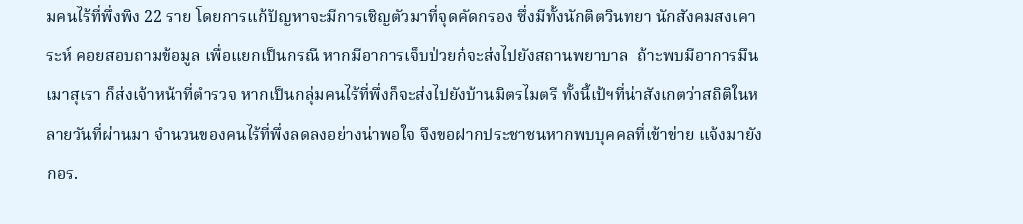มคนไร้ที่พึ่งพิง 22 ราย โดยการแก้ปัญหาจะมีการเชิญตัวมาที่จุดคัดกรอง ซึ่งมีทั้งนักติตวินทยา นักสังคมสงเคาระห์ คอยสอบถามข้อมูล เพื่อแยกเป็นกรณี หากมีอาการเจ็บป่วยก๋จะส่งไปยังสถานพยาบาล  ถ้าะพบมีอาการมึนเมาสุเรา ก็ส่งเจ้าหน้าที่ตำรวจ หากเป็นกลุ่มคนไร้ที่พึ่งก็จะส่งไปยังบ้านมิตรไมตรี ทั้งนี้เป้ฯที่น่าสังเกตว่าสถิติในหลายวันที่ผ่านมา จำนวนของคนไร้ที่พึ่งลดลงอย่างน่าพอใจ จึงขอฝากประชาชนหากพบบุคคลที่เข้าข่าย แจ้งมายัง กอร.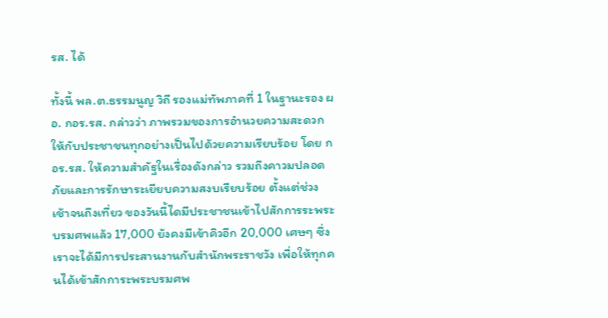รส. ได้

ทั้งนี้ พล.ต.ธรรมนูญ วิถี รองแม่ทัพภาคที่ 1 ในฐานะรอง ผอ. กอร.รส. กล่าวว่า ภาพรวมของการอำนวยความสะดวกให้กับประชาชนทุกอย่างเป็นไปด้วยความเรียบร้อย โดย กอร.รส. ให้ความสำคัฐในเรื่องดังกล่าว รวมถึงคาวมปลอดภัยและการรักษาระเยียบความสงบเรียบร้อย ตั้งแต่ช่วงเช้าจนถึงเที่ยว ของวันนี้ไดมีประชาชนเข้าไปสักการระพระบรมศพแล้ว 17,000 ยังคงมีเข้าคิวอีก 20,000 เศษๆ ซึ่งเราจะได้มีการประสานงานกับสำนักพระราชวัง เพื่อให้ทุกคนได้เข้าสักการะพระบรมศพ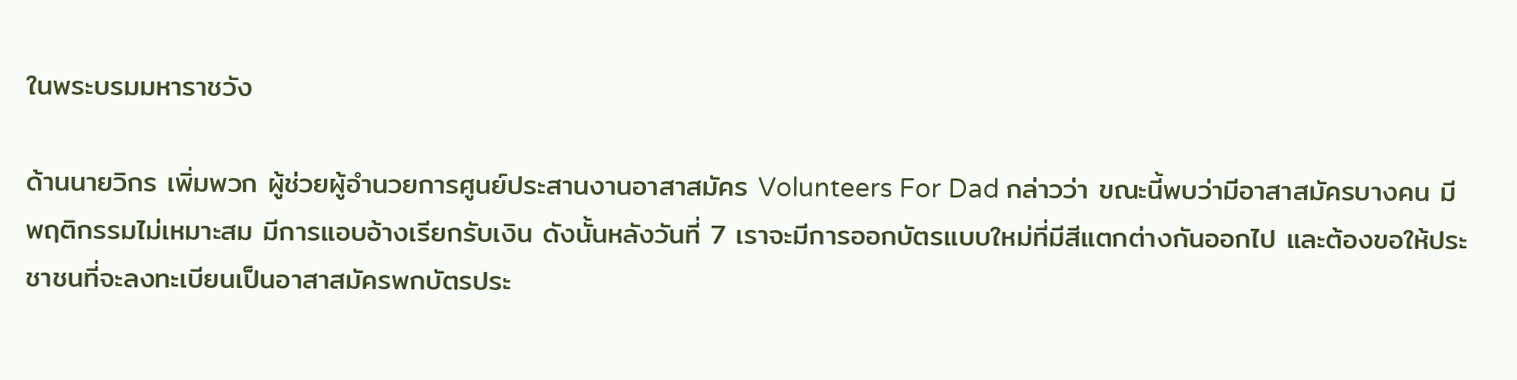ในพระบรมมหาราชวัง

ด้านนายวิกร เพิ่มพวก ผู้ช่วยผู้อำนวยการศูนย์ประสานงานอาสาสมัคร Volunteers For Dad กล่าวว่า ขณะนี้พบว่ามีอาสาสมัครบางคน มีพฤติกรรมไม่เหมาะสม มีการแอบอ้างเรียกรับเงิน ดังนั้นหลังวันที่ 7 เราจะมีการออกบัตรแบบใหม่ที่มีสีแตกต่างกันออกไป และต้องขอให้ประชาชนที่จะลงทะเบียนเป็นอาสาสมัครพกบัตรประ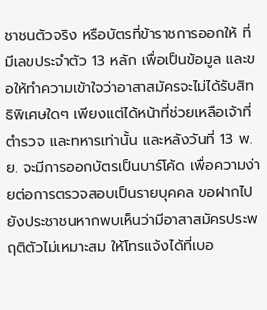ชาชนตัวจริง หรือบัตรที่ข้าราชการออกให้ ที่มีเลขประจำตัว 13 หลัก เพื่อเป็นข้อมูล และขอให้ทำความเข้าใจว่าอาสาสมัครจะไม่ได้รับสิทธิพิเศษใดๆ เพียงแต่ได้หน้าที่ช่วยเหลือเจ้าที่ตำรวจ และทหารเท่านั้น และหลังวันที่ 13 พ.ย. จะมีการออกบัตรเป็นบาร์โค้ด เพื่อความง่ายต่อการตรวจสอบเป็นรายบุคคล ขอฝากไปยังประชาชนหากพบเห็นว่ามีอาสาสมัครประพฤติตัวไม่เหมาะสม ให้โทรแจ้งได้ที่เบอ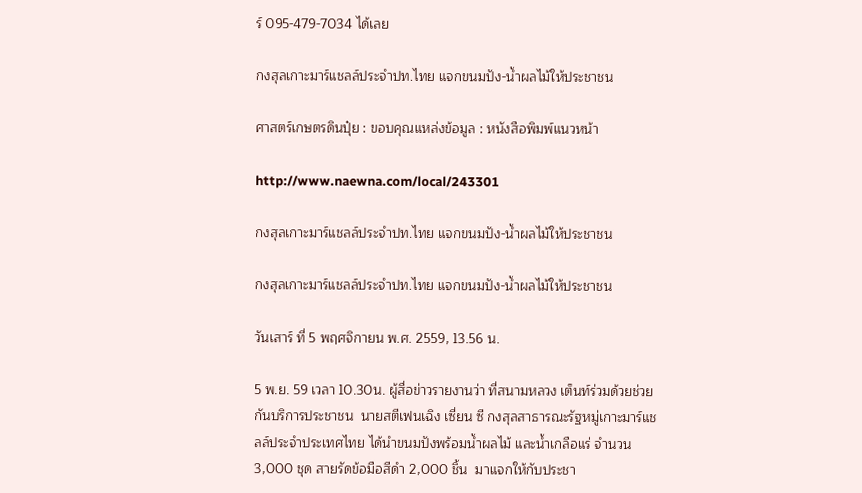ร์ 095-479-7034 ได้เลย

กงสุลเกาะมาร์แชลล์ประจำปท.ไทย แจกขนมปัง-น้ำผลไม้ให้ประชาชน

ศาสตร์เกษตรดินปุ๋ย : ขอบคุณแหล่งข้อมูล : หนังสือพิมพ์แนวหน้า

http://www.naewna.com/local/243301

กงสุลเกาะมาร์แชลล์ประจำปท.ไทย แจกขนมปัง-น้ำผลไม้ให้ประชาชน

กงสุลเกาะมาร์แชลล์ประจำปท.ไทย แจกขนมปัง-น้ำผลไม้ให้ประชาชน

วันเสาร์ ที่ 5 พฤศจิกายน พ.ศ. 2559, 13.56 น.

5 พ.ย. 59 เวลา 10.30น. ผู้สื่อข่าวรายงานว่า ที่สนามหลวง เต็นท์ร่วมด้วยช่วยกันบริการประชาชน  นายสตีเฟนเฉิง เซี่ยน ซี กงสุลสาธารณะรัฐหมู่เกาะมาร์แชลล์ประจำประเทศไทย ได้นำขนมปังพร้อมน้ำผลไม้ และน้ำเกลือแร่ จำนวน 3,000 ชุด สายรัดข้อมือสีดำ 2,000 ชิ้น  มาแจกให้กับประชา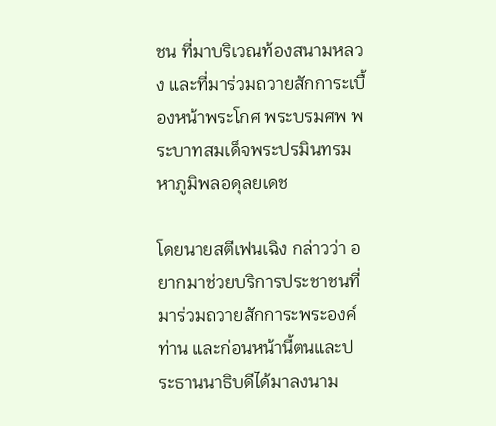ชน ที่มาบริเวณท้องสนามหลวง และที่มาร่วมถวายสักการะเบื้องหน้าพระโกศ พระบรมศพ พระบาทสมเด็จพระปรมินทรมหาภูมิพลอดุลยเดช

โดยนายสตีเฟนเฉิง กล่าวว่า อยากมาช่วยบริการประชาชนที่มาร่วมถวายสักการะพระองค์ท่าน และก่อนหน้านี้ตนและประธานนาธิบดีได้มาลงนาม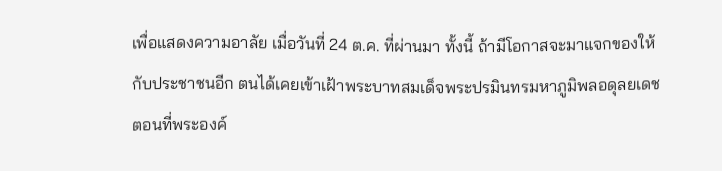เพื่อแสดงความอาลัย เมื่อวันที่ 24 ต.ค. ที่ผ่านมา ทั้งนี้ ถ้ามีโอกาสจะมาแจกของให้กับประชาชนอีก ตนได้เคยเข้าเฝ้าพระบาทสมเด็จพระปรมินทรมหาภูมิพลอดุลยเดช ตอนที่พระองค์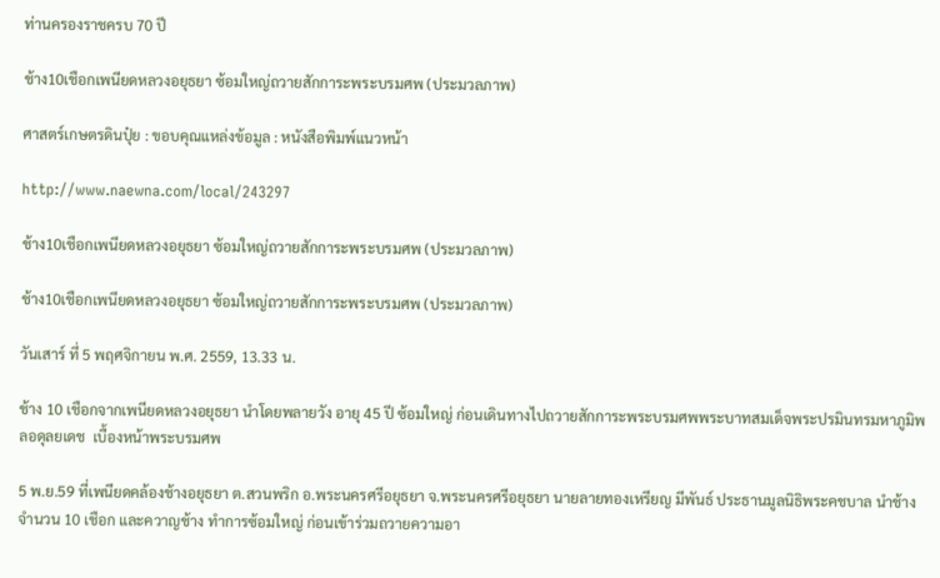ท่านครองราชครบ 70 ปี

ช้าง10เชือกเพนียดหลวงอยุธยา ซ้อมใหญ่ถวายสักการะพระบรมศพ (ประมวลภาพ)

ศาสตร์เกษตรดินปุ๋ย : ขอบคุณแหล่งข้อมูล : หนังสือพิมพ์แนวหน้า

http://www.naewna.com/local/243297

ช้าง10เชือกเพนียดหลวงอยุธยา ซ้อมใหญ่ถวายสักการะพระบรมศพ (ประมวลภาพ)

ช้าง10เชือกเพนียดหลวงอยุธยา ซ้อมใหญ่ถวายสักการะพระบรมศพ (ประมวลภาพ)

วันเสาร์ ที่ 5 พฤศจิกายน พ.ศ. 2559, 13.33 น.

ช้าง 10 เชือกจากเพนียดหลวงอยุธยา นำโดยพลายวัง อายุ 45 ปี ซ้อมใหญ่ ก่อนเดินทางไปถวายสักการะพระบรมศพพระบาทสมเด็จพระปรมินทรมหาภูมิพลอดุลยเดช  เบื้องหน้าพระบรมศพ

5 พ.ย.59 ที่เพนียดคล้องช้างอยุธยา ต.สวนพริก อ.พระนครศรีอยุธยา จ.พระนครศรีอยุธยา นายลายทองเหรียญ มีพันธ์ ประธานมูลนิธิพระคชบาล นำช้างจำนวน 10 เชือก และควาญช้าง ทำการซ้อมใหญ่ ก่อนเข้าร่วมถวายความอา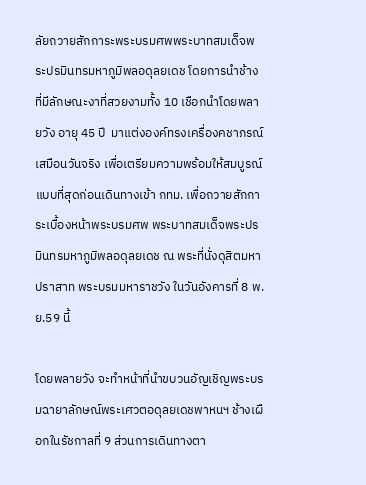ลัยถวายสักการะพระบรมศพพระบาทสมเด็จพระปรมินทรมหาภูมิพลอดุลยเดช โดยการนำช้างที่มีลักษณะงาที่สวยงามทั้ง 10 เชือกนำโดยพลายวัง อายุ 45 ปี  มาแต่งองค์ทรงเครื่องคชาภรณ์เสมือนวันจริง เพื่อเตรียมความพร้อมให้สมบูรณ์แบบที่สุดก่อนเดินทางเข้า กทม. เพื่อถวายสักการะเบื้องหน้าพระบรมศพ พระบาทสมเด็จพระปรมินทรมหาภูมิพลอดุลยเดช ณ พระที่นั่งดุสิตมหาปราสาท พระบรมมหาราชวัง ในวันอังคารที่ 8 พ.ย.59 นี้

โดยพลายวัง จะทำหน้าที่นำขบวนอัญเชิญพระบรมฉายาลักษณ์พระเศวตอดุลยเดชพาหนฯ ช้างเผือกในรัชกาลที่ 9 ส่วนการเดินทางตา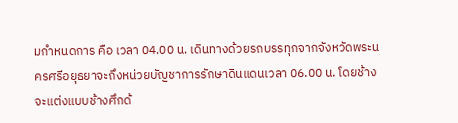มกำหนดการ คือ เวลา 04.00 น. เดินทางด้วยรถบรรทุกจากจังหวัดพระนครศรีอยุธยาจะถึงหน่วยบัญชาการรักษาดินแดนเวลา 06.00 น. โดยช้างจะแต่งแบบช้างศึกด้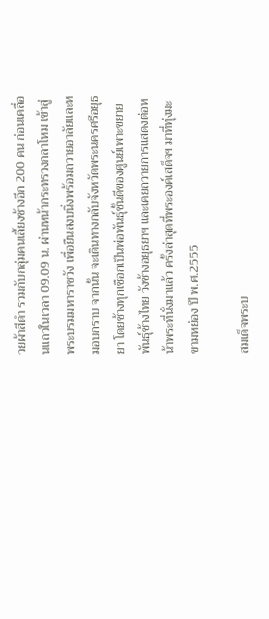วยผ้าสีดำ รวมกับกลุ่มคนเลี้ยงช้างอีก 200 คน ก่อนเคลื่อนแถวในเวลา 09.09 น. ผ่านหน้ากระทรวงกลาโหม เข้าสู่พระบรมมหาราชวัง เพื่อยืนสงบนิ่งพร้อมถวายอาลัยและหมอบกราบ จากนั้น จะเดินทางกลับจังหวัดพระนครศรีอยุธยา โดยช้างทุกเชือกเป็นพ่อพันธุ์ชั้นดีของศูนย์เพาะขยายพันธุ์ช้างไทย วังช้างอยุธยาฯ และเคยถวายการแสดงต่อหน้าพระที่นั่งมาแล้ว ครั้งล่าสุดที่พระองค์เสด็จฯ มาที่ทุ่งมะขามหย่อง ปี พ.ศ.2555

สมเด็จพระบ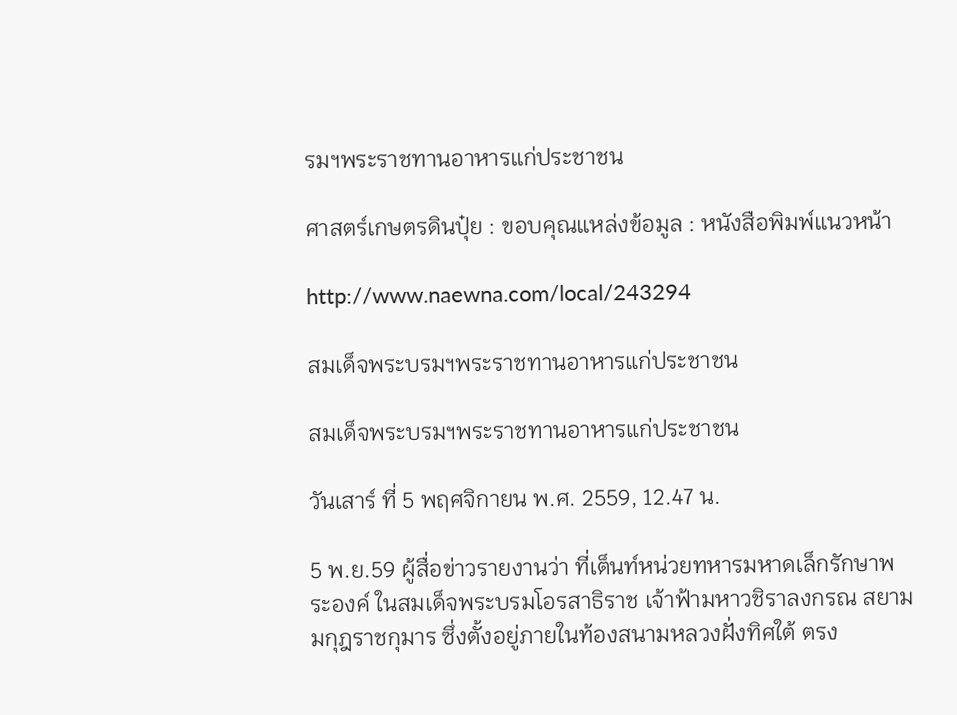รมฯพระราชทานอาหารแก่ประชาชน

ศาสตร์เกษตรดินปุ๋ย : ขอบคุณแหล่งข้อมูล : หนังสือพิมพ์แนวหน้า

http://www.naewna.com/local/243294

สมเด็จพระบรมฯพระราชทานอาหารแก่ประชาชน

สมเด็จพระบรมฯพระราชทานอาหารแก่ประชาชน

วันเสาร์ ที่ 5 พฤศจิกายน พ.ศ. 2559, 12.47 น.

5 พ.ย.59 ผู้สื่อข่าวรายงานว่า ที่เต็นท์หน่วยทหารมหาดเล็กรักษาพระองค์ ในสมเด็จพระบรมโอรสาธิราช เจ้าฟ้ามหาวชิราลงกรณ สยามมกุฎราชกุมาร ซึ่งตั้งอยู่ภายในท้องสนามหลวงฝั่งทิศใต้ ตรง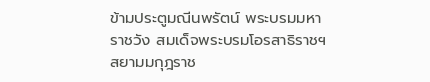ข้ามประตูมณีนพรัตน์ พระบรมมหาราชวัง สมเด็จพระบรมโอรสาธิราชฯ สยามมกุฎราช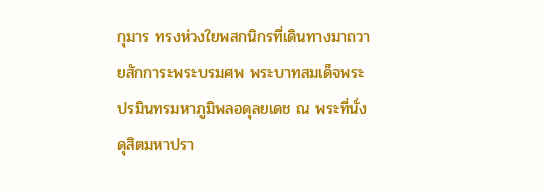กุมาร ทรงห่วงใยพสกนิกรที่เดินทางมาถวายสักการะพระบรมศพ พระบาทสมเด็จพระปรมินทรมหาภูมิพลอดุลยเดช ณ พระที่นั่งดุสิตมหาปรา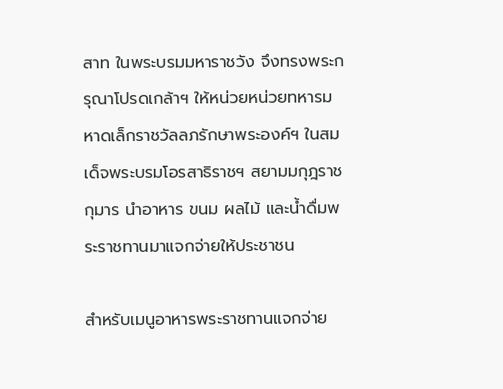สาท ในพระบรมมหาราชวัง จึงทรงพระกรุณาโปรดเกล้าฯ ให้หน่วยหน่วยทหารมหาดเล็กราชวัลลภรักษาพระองค์ฯ ในสมเด็จพระบรมโอรสาธิราชฯ สยามมกุฎราชกุมาร นำอาหาร ขนม ผลไม้ และน้ำดื่มพระราชทานมาแจกจ่ายให้ประชาชน

สำหรับเมนูอาหารพระราชทานแจกจ่าย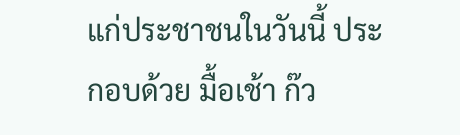แก่ประชาชนในวันนี้ ประกอบด้วย มื้อเช้า ก๊ว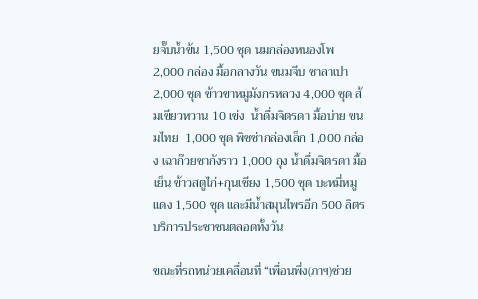ยจั๊บน้ำข้น 1,500 ชุด นมกล่องหนองโพ 2,000 กล่อง มื้อกลางวัน ขนมจีบ ซาลาเปา  2,000 ชุด ข้าวขาหมูมังกรหลวง 4,000 ชุด ส้มเขียวหวาน 10 เข่ง  น้ำดื่มจิตรดา มื้อบ่าย ขนมไทย  1,000 ชุด พิซซ่ากล่องเล็ก 1,000 กล่อง เฉาก๊วยชากังราว 1,000 ถุง น้ำดื่มจิตรดา มื้อเย็น ข้าวสตูไก่+กุนเชียง 1,500 ชุด บะหมี่หมูแดง 1,500 ชุด และมีน้ำสมุนไพรอีก 500 ลิตร บริการประชาชนตลอดทั้งวัน

ขณะที่รถหน่วยเคลื่อนที่ “เพื่อนพึ่ง(ภาฯ)ช่วย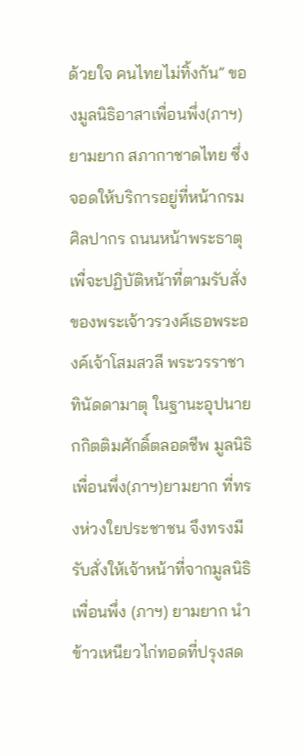ด้วยใจ คนไทยไม่ทิ้งกัน” ของมูลนิธิอาสาเพื่อนพึ่ง(ภาฯ)ยามยาก สภากาชาดไทย ซึ่งจอดให้บริการอยู่ที่หน้ากรมศิลปากร ถนนหน้าพระธาตุ เพื่จะปฏิบัติหน้าที่ตามรับสั่งของพระเจ้าวรวงศ์เธอพระองค์เจ้าโสมสวลี พระวรราชาทินัดดามาตุ ในฐานะอุปนายกกิตติมศักดิ์ตลอดชีพ มูลนิธิเพื่อนพึ่ง(ภาฯ)ยามยาก ที่ทรงห่วงใยประชาชน จึงทรงมีรับสั่งให้เจ้าหน้าที่จากมูลนิธิเพื่อนพึ่ง (ภาฯ) ยามยาก นำข้าวเหนียวไก่ทอดที่ปรุงสด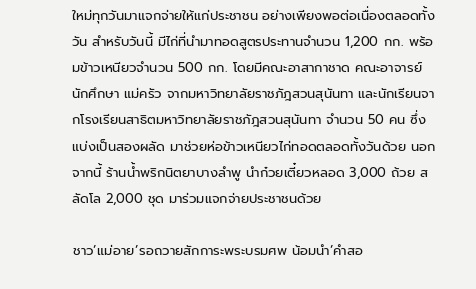ใหม่ทุกวันมาแจกจ่ายให้แก่ประชาชน อย่างเพียงพอต่อเนื่องตลอดทั้งวัน สำหรับวันนี้ มีไก่ที่นำมาทอดสูตรประทานจำนวน 1,200 กก. พร้อมข้าวเหนียวจำนวน 500 กก. โดยมีคณะอาสากาชาด คณะอาจารย์ นักศึกษา แม่ครัว จากมหาวิทยาลัยราชภัฎสวนสุนันทา และนักเรียนจากโรงเรียนสาธิตมหาวิทยาลัยราชภัฎสวนสุนันทา จำนวน 50 คน ซึ่งแบ่งเป็นสองผลัด มาช่วยห่อข้าวเหนียวไก่ทอดตลอดทั้งวันด้วย นอกจากนี้ ร้านน้ำพริกนิตยาบางลำพู นำก๋วยเตี๋ยวหลอด 3,000 ถ้วย สลัดโล 2,000 ชุด มาร่วมแจกจ่ายประชาชนด้วย

ชาว’แม่อาย’รอถวายสักการะพระบรมศพ น้อมนำ’คำสอ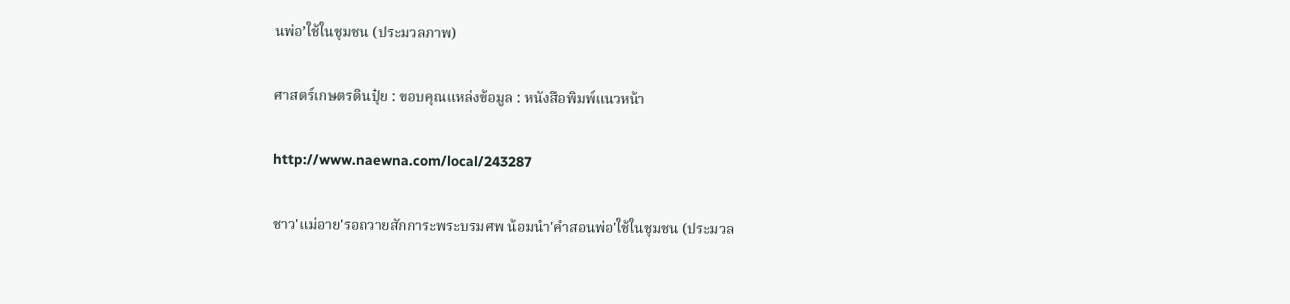นพ่อ’ใช้ในชุมชน (ประมวลภาพ)

ศาสตร์เกษตรดินปุ๋ย : ขอบคุณแหล่งข้อมูล : หนังสือพิมพ์แนวหน้า

http://www.naewna.com/local/243287

ชาว'แม่อาย'รอถวายสักการะพระบรมศพ น้อมนำ'คำสอนพ่อ'ใช้ในชุมชน (ประมวล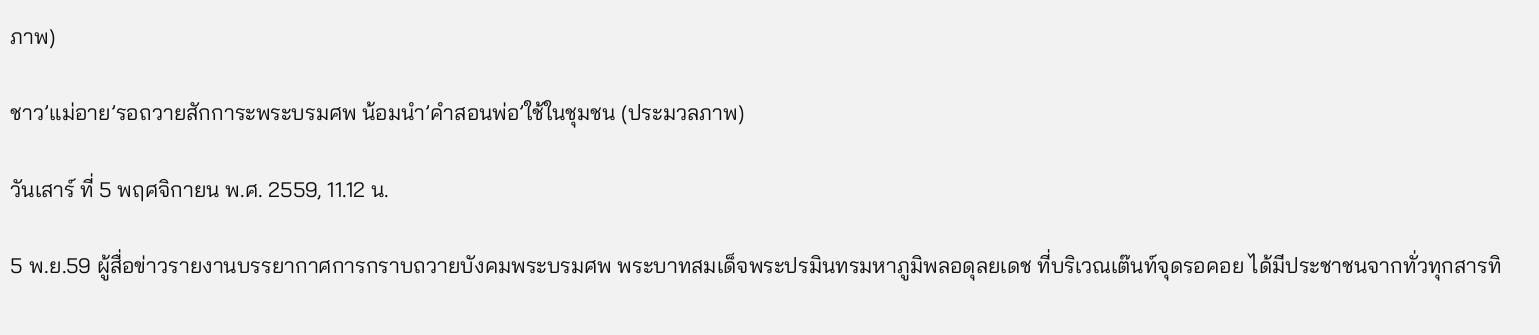ภาพ)

ชาว’แม่อาย’รอถวายสักการะพระบรมศพ น้อมนำ’คำสอนพ่อ’ใช้ในชุมชน (ประมวลภาพ)

วันเสาร์ ที่ 5 พฤศจิกายน พ.ศ. 2559, 11.12 น.

5 พ.ย.59 ผู้สื่อข่าวรายงานบรรยากาศการกราบถวายบังคมพระบรมศพ พระบาทสมเด็จพระปรมินทรมหาภูมิพลอดุลยเดช ที่บริเวณเต๊นท์จุดรอคอย ได้มีประชาชนจากทั่วทุกสารทิ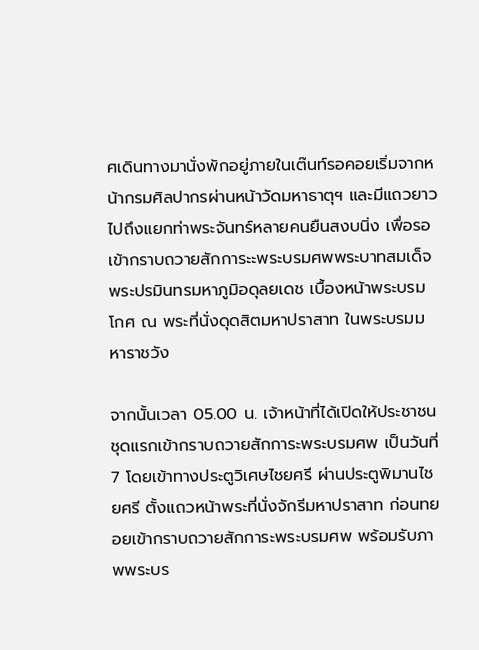ศเดินทางมานั่งพักอยู่ภายในเต๊นท์รอคอยเริ่มจากหน้ากรมศิลปากรผ่านหน้าวัดมหาธาตุฯ และมีแถวยาวไปถึงแยกท่าพระจันทร์หลายคนยืนสงบนิ่ง เพื่อรอเข้ากราบถวายสักการะะพระบรมศพพระบาทสมเด็จพระปรมินทรมหาภูมิอดุลยเดช เบื้องหน้าพระบรมโกศ ณ พระที่นั่งดุดสิตมหาปราสาท ในพระบรมมหาราชวัง

จากนั้นเวลา 05.00 น. เจ้าหน้าที่ได้เปิดให้ประชาชนชุดแรกเข้ากราบถวายสักการะพระบรมศพ เป็นวันที่ 7 โดยเข้าทางประตูวิเศษไชยศรี ผ่านประตูพิมานไชยศรี ตั้งแถวหน้าพระที่นั่งจักรีมหาปราสาท ก่อนทยอยเข้ากราบถวายสักการะพระบรมศพ พร้อมรับภาพพระบร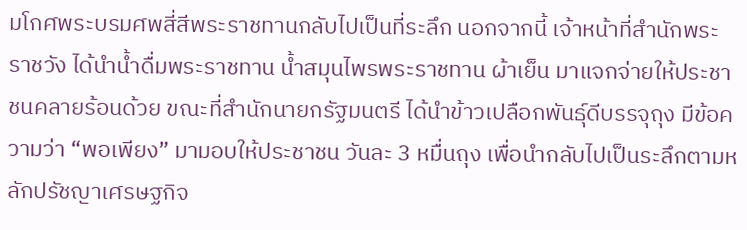มโกศพระบรมศพสี่สีพระราชทานกลับไปเป็นที่ระลึก นอกจากนี้ เจ้าหน้าที่สำนักพระราชวัง ได้นำน้ำดื่มพระราชทาน น้ำสมุนไพรพระราชทาน ผ้าเย็น มาแจกจ่ายให้ประชาชนคลายร้อนด้วย ขณะที่สำนักนายกรัฐมนตรี ได้นำข้าวเปลือกพันธุ์ดีบรรจุถุง มีข้อความว่า “พอเพียง” มามอบให้ประชาชน วันละ 3 หมื่นถุง เพื่อนำกลับไปเป็นระลึกตามหลักปรัชญาเศรษฐกิจ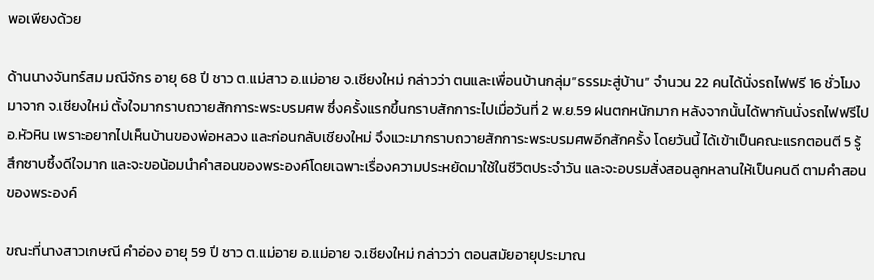พอเพียงด้วย

ด้านนางจันทร์สม มณีจักร อายุ 68 ปี ชาว ต.แม่สาว อ.แม่อาย จ.เชียงใหม่ กล่าวว่า ตนและเพื่อนบ้านกลุ่ม”ธรรมะสู่บ้าน” จำนวน 22 คนได้นั่งรถไฟฟรี 16 ชั่วโมงมาจาก จ.เชียงใหม่ ตั้งใจมากราบถวายสักการะพระบรมศพ ซึ่งครั้งแรกขึ้นกราบสักการะไปเมื่อวันที่ 2 พ.ย.59 ฝนตกหนักมาก หลังจากนั้นได้พากันนั่งรถไฟฟรีไป อ.หัวหิน เพราะอยากไปเห็นบ้านของพ่อหลวง และก่อนกลับเชียงใหม่ จึงแวะมากราบถวายสักการะพระบรมศพอีกสักครั้ง โดยวันนี้ ได้เข้าเป็นคณะแรกตอนตี 5 รู้สึกซาบซึ้งดีใจมาก และจะขอน้อมนำคำสอนของพระองค์โดยเฉพาะเรื่องความประหยัดมาใช้ในชีวิตประจำวัน และจะอบรมสั่งสอนลูกหลานให้เป็นคนดี ตามคำสอนของพระองค์

ขณะที่นางสาวเกษณี คำอ่อง อายุ 59 ปี ชาว ต.แม่อาย อ.แม่อาย จ.เชียงใหม่ กล่าวว่า ตอนสมัยอายุประมาณ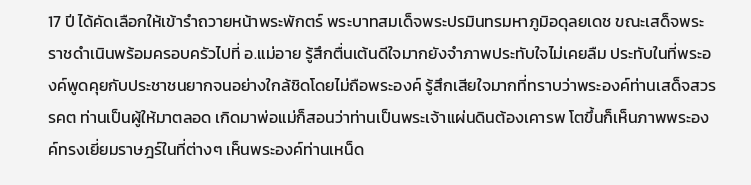17 ปี ได้คัดเลือกให้เข้ารำถวายหน้าพระพักตร์ พระบาทสมเด็จพระปรมินทรมหาภูมิอดุลยเดช ขณะเสด็จพระราชดำเนินพร้อมครอบครัวไปที่ อ.แม่อาย รู้สึกตื่นเต้นดีใจมากยังจำภาพประทับใจไม่เคยลืม ประทับในที่พระองค์พูดคุยกับประชาชนยากจนอย่างใกล้ชิดโดยไม่ถือพระองค์ รู้สึกเสียใจมากที่ทราบว่าพระองค์ท่านเสด็จสวรรคต ท่านเป็นผู้ให้มาตลอด เกิดมาพ่อแม่ก็สอนว่าท่านเป็นพระเจ้าแผ่นดินต้องเคารพ โตขึ้นก็เห็นภาพพระองค์ทรงเยี่ยมราษฎร์ในที่ต่างๆ เห็นพระองค์ท่านเหน็ด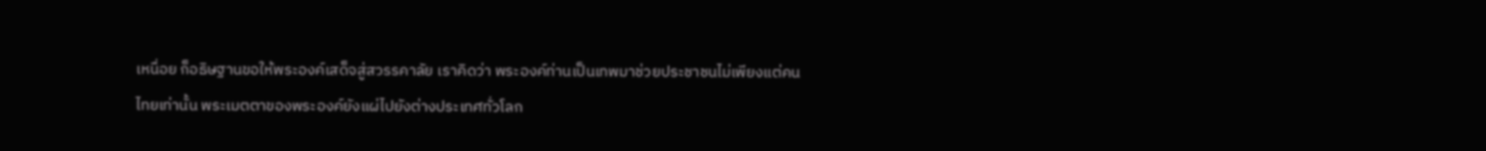เหนื่อย ก็อธิษฐานขอให้พระองค์เสด็จสู่สวรรคาลัย เราคิดว่า พระองค์ท่านเป็นเทพมาช่วยประชาชนไม่เพียงแต่คนไทยเท่านั้น พระเมตตาของพระองค์ยังแผ่ไปยังต่างประเทศทั่วโลก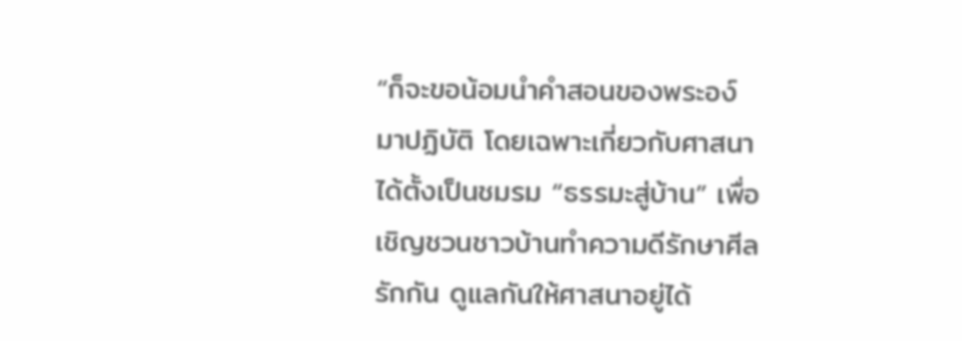“ก็จะขอน้อมนำคำสอนของพระอง์มาปฏิบัติ โดยเฉพาะเกี่ยวกับศาสนา ได้ตั้งเป็นชมรม “ธรรมะสู่บ้าน” เพื่อเชิญชวนชาวบ้านทำความดีรักษาศีล รักกัน ดูแลกันให้ศาสนาอยู่ได้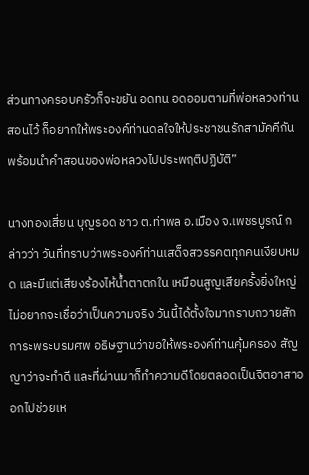ส่วนทางครอบครัวก็จะขยัน อดทน อดออมตามที่พ่อหลวงท่านสอนไว้ ก็อยากให้พระองค์ท่านดลใจให้ประชาชนรักสามัคคีกัน พร้อมนำคำสอนของพ่อหลวงไปประพฤติปฏิบัติ”

นางทองเสี่ยน บุญรอด ชาว ต.ท่าพล อ.เมือง จ.เพชรบูรณ์ กล่าวว่า วันที่ทราบว่าพระองค์ท่านเสด็จสวรรคตทุกคนเงียบหมด และมีแต่เสียงร้องไห้น้ำตาตกใน เหมือนสูญเสียครั้งยิ่งใหญ่ไม่อยากจะเชื่อว่าเป็นความจริง วันนี้ได้ตั้งใจมากราบถวายสักการะพระบรมศพ อธิษฐานว่าขอให้พระองค์ท่านคุ้มครอง สัญญาว่าจะทำดี และที่ผ่านมาก็ทำความดีโดยตลอดเป็นจิตอาสาออกไปช่วยเห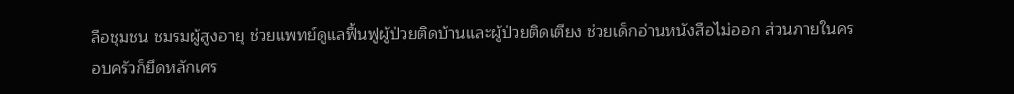ลือชุมชน ชมรมผู้สูงอายุ ช่วยแพทย์ดูแลฟื้นฟูผู้ป่วยติดบ้านและผู้ป่วยติดเตียง ช่วยเด็กอ่านหนังสือไม่ออก ส่วนภายในครอบครัวก็ยึดหลักเศร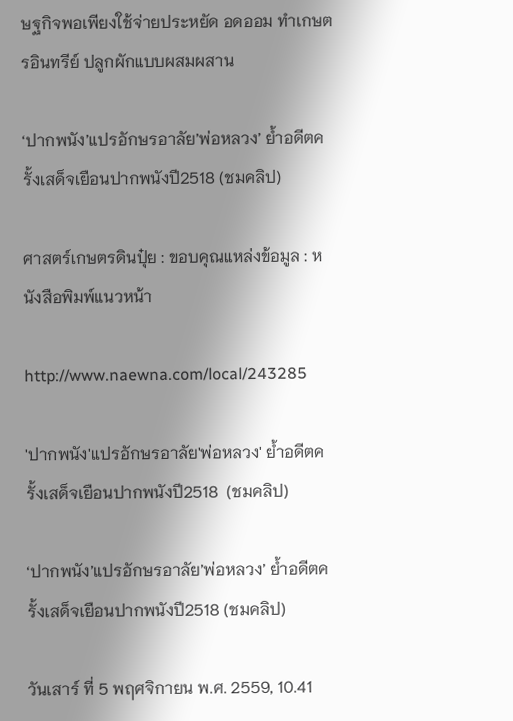ษฐกิจพอเพียงใช้จ่ายประหยัด อดออม ทำเกษตรอินทรีย์ ปลูกผักแบบผสมผสาน

‘ปากพนัง’แปรอักษรอาลัย’พ่อหลวง’ ย้ำอดีตครั้งเสด็จเยือนปากพนังปี2518 (ชมคลิป)

ศาสตร์เกษตรดินปุ๋ย : ขอบคุณแหล่งข้อมูล : หนังสือพิมพ์แนวหน้า

http://www.naewna.com/local/243285

'ปากพนัง'แปรอักษรอาลัย'พ่อหลวง' ย้ำอดีตครั้งเสด็จเยือนปากพนังปี2518  (ชมคลิป)

‘ปากพนัง’แปรอักษรอาลัย’พ่อหลวง’ ย้ำอดีตครั้งเสด็จเยือนปากพนังปี2518 (ชมคลิป)

วันเสาร์ ที่ 5 พฤศจิกายน พ.ศ. 2559, 10.41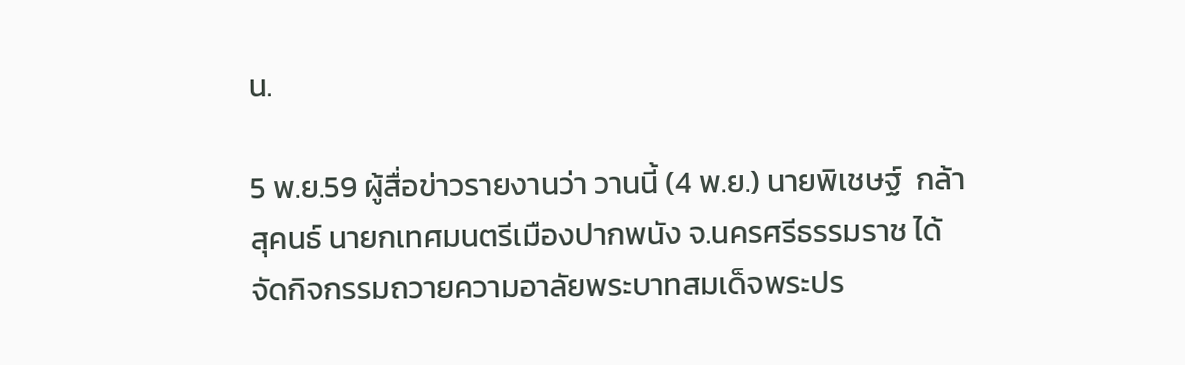น.

5 พ.ย.59 ผู้สื่อข่าวรายงานว่า วานนี้ (4 พ.ย.) นายพิเชษฐ์  กล้าสุคนธ์ นายกเทศมนตรีเมืองปากพนัง จ.นครศรีธรรมราช ได้จัดกิจกรรมถวายความอาลัยพระบาทสมเด็จพระปร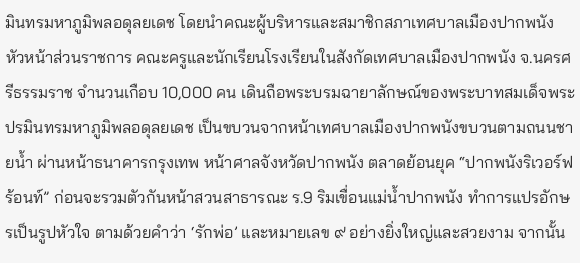มินทรมหาภูมิพลอดุลยเดช โดยนำคณะผู้บริหารและสมาชิกสภาเทศบาลเมืองปากพนัง หัวหน้าส่วนราชการ คณะครูและนักเรียนโรงเรียนในสังกัดเทศบาลเมืองปากพนัง จ.นครศรีธรรมราช จำนวนเกือบ 10,000 คน เดินถือพระบรมฉายาลักษณ์ของพระบาทสมเด็จพระปรมินทรมหาภูมิพลอดุลยเดช เป็นขบวนจากหน้าเทศบาลเมืองปากพนังขบวนตามถนนชายน้ำ ผ่านหน้าธนาคารกรุงเทพ หน้าศาลจังหวัดปากพนัง ตลาดย้อนยุค “ปากพนังริเวอร์ฟร้อนท์” ก่อนจะรวมตัวกันหน้าสวนสาธารณะ ร.9 ริมเขื่อนแม่น้ำปากพนัง ทำการแปรอักษรเป็นรูปหัวใจ ตามด้วยคำว่า ‘รักพ่อ’ และหมายเลข ๙ อย่างยิ่งใหญ่และสวยงาม จากนั้น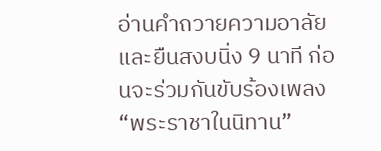อ่านคำถวายความอาลัยและยืนสงบนิ่ง 9 นาที ก่อนจะร่วมกันขับร้องเพลง “พระราชาในนิทาน”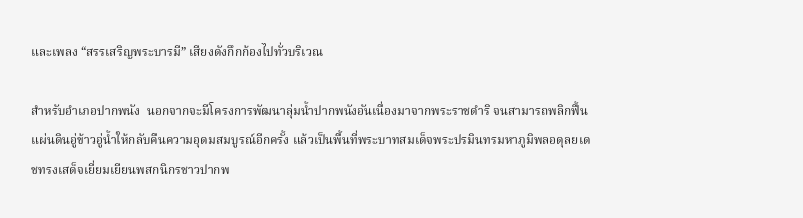และเพลง “สรรเสริญพระบารมี” เสียงดังกึกก้องไปทั่วบริเวณ

สำหรับอำเภอปากพนัง  นอกจากจะมีโครงการพัฒนาลุ่มน้ำปากพนังอันเนื่องมาจากพระราชดำริ จนสามารถพลิกฟื้นแผ่นดินอู่ข้าวอู่น้ำให้กลับคืนความอุดมสมบูรณ์อีกครั้ง แล้วเป็นพื้นที่พระบาทสมเด็จพระปรมินทรมหาภูมิพลอดุลยเดชทรงเสด็จเยี่ยมเยียนพสกนิกรชาวปากพ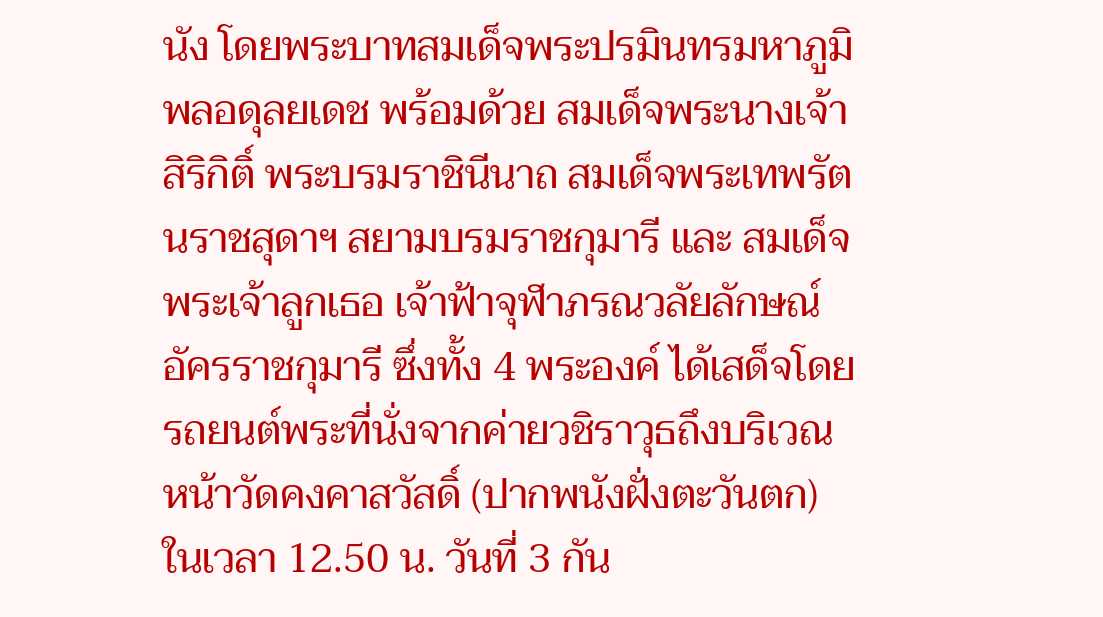นัง โดยพระบาทสมเด็จพระปรมินทรมหาภูมิพลอดุลยเดช พร้อมด้วย สมเด็จพระนางเจ้าสิริกิติ์ พระบรมราชินีนาถ สมเด็จพระเทพรัตนราชสุดาฯ สยามบรมราชกุมารี และ สมเด็จพระเจ้าลูกเธอ เจ้าฟ้าจุฬาภรณวลัยลักษณ์ อัครราชกุมารี ซึ่งทั้ง 4 พระองค์ ได้เสด็จโดยรถยนต์พระที่นั่งจากค่ายวชิราวุธถึงบริเวณหน้าวัดคงคาสวัสดิ์ (ปากพนังฝั่งตะวันตก) ในเวลา 12.50 น. วันที่ 3 กัน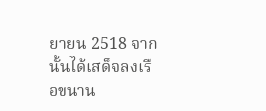ยายน 2518 จากนั้นได้เสด็จลงเรือขนาน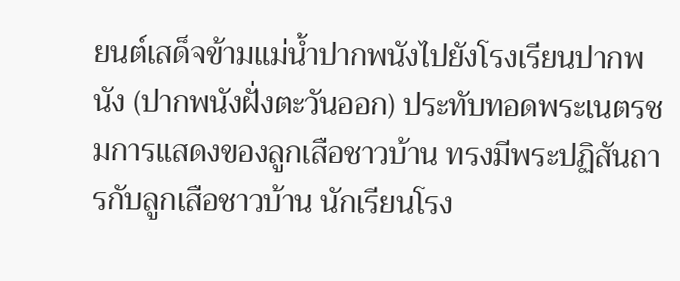ยนต์เสด็จข้ามแม่น้ำปากพนังไปยังโรงเรียนปากพนัง (ปากพนังฝั่งตะวันออก) ประทับทอดพระเนตรชมการแสดงของลูกเสือชาวบ้าน ทรงมีพระปฏิสันถารกับลูกเสือชาวบ้าน นักเรียนโรง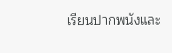เรียนปากพนังและ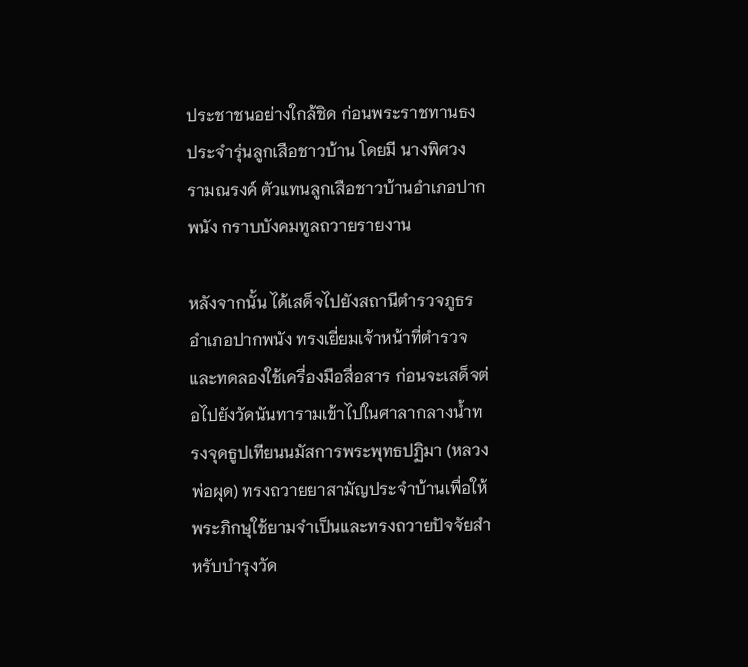ประชาชนอย่างใกล้ชิด ก่อนพระราชทานธงประจำรุ่นลูกเสือชาวบ้าน โดยมี นางพิศวง รามณรงค์ ตัวแทนลูกเสือชาวบ้านอำเภอปากพนัง กราบบังคมทูลถวายรายงาน

หลังจากนั้น ได้เสด็จไปยังสถานีตำรวจภูธรอำเภอปากพนัง ทรงเยี่ยมเจ้าหน้าที่ตำรวจและทดลองใช้เครื่องมือสื่อสาร ก่อนจะเสด็จต่อไปยังวัดนันทารามเข้าไปในศาลากลางน้ำทรงจุดธูปเทียนนมัสการพระพุทธปฏิมา (หลวงพ่อผุด) ทรงถวายยาสามัญประจำบ้านเพื่อให้พระภิกษุใช้ยามจำเป็นและทรงถวายปัจจัยสำหรับบำรุงวัด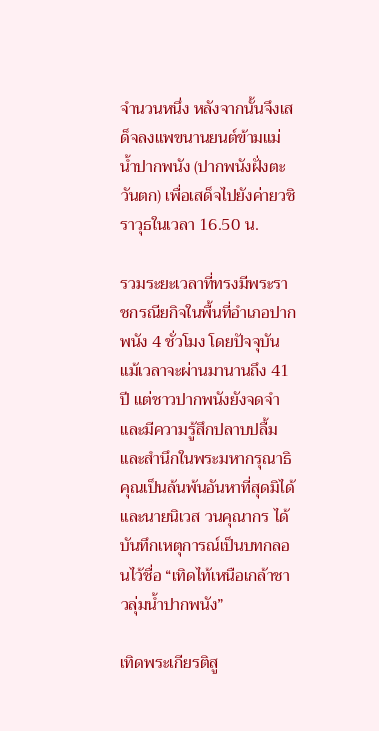จำนวนหนึ่ง หลังจากนั้นจึงเสด็จลงแพขนานยนต์ข้ามแม่น้ำปากพนัง (ปากพนังฝั่งตะวันตก) เพื่อเสด็จไปยังค่ายวชิราวุธในเวลา 16.50 น.

รวมระยะเวลาที่ทรงมีพระราชกรณียกิจในพื้นที่อำเภอปากพนัง 4 ชั่วโมง โดยปัจจุบันแม้เวลาจะผ่านมานานถึง 41 ปี แต่ชาวปากพนังยังจดจำและมีความรู้สึกปลาบปลื้มและสำนึกในพระมหากรุณาธิคุณเป็นล้นพ้นอันหาที่สุดมิได้และนายนิเวส วนคุณากร ได้บันทึกเหตุการณ์เป็นบทกลอนไว้ชื่อ “เทิดไท้เหนือเกล้าชาวลุ่มน้ำปากพนัง”

เทิดพระเกียรติสู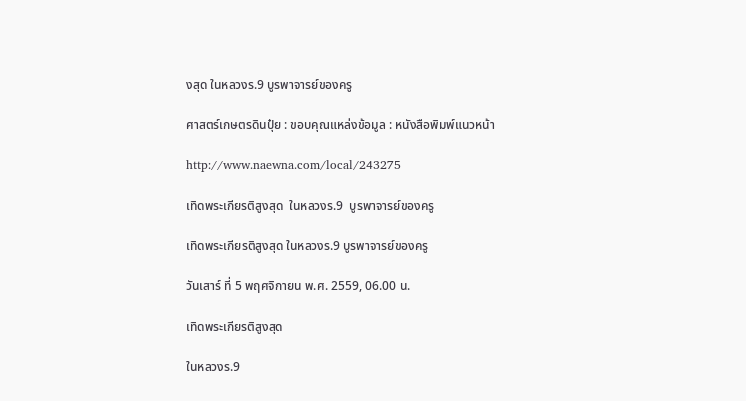งสุด ในหลวงร.9 บูรพาจารย์ของครู

ศาสตร์เกษตรดินปุ๋ย : ขอบคุณแหล่งข้อมูล : หนังสือพิมพ์แนวหน้า

http://www.naewna.com/local/243275

เทิดพระเกียรติสูงสุด  ในหลวงร.9  บูรพาจารย์ของครู

เทิดพระเกียรติสูงสุด ในหลวงร.9 บูรพาจารย์ของครู

วันเสาร์ ที่ 5 พฤศจิกายน พ.ศ. 2559, 06.00 น.

เทิดพระเกียรติสูงสุด

ในหลวงร.9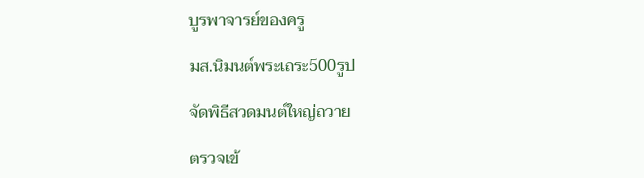บูรพาจารย์ของครู

มส.นิมนต์พระเถระ500รูป

จัดพิธีสวดมนต์ใหญ่ถวาย

ตรวจเข้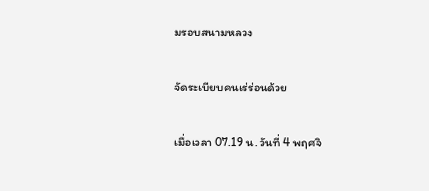มรอบสนามหลวง

จัดระเบียบคนเร่ร่อนด้วย

เมื่อเวลา 07.19 น. วันที่ 4 พฤศจิ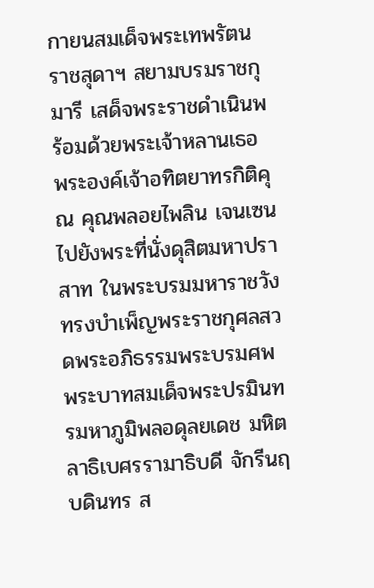กายนสมเด็จพระเทพรัตนราชสุดาฯ สยามบรมราชกุมารี เสด็จพระราชดำเนินพร้อมด้วยพระเจ้าหลานเธอ พระองค์เจ้าอทิตยาทรกิติคุณ คุณพลอยไพลิน เจนเซนไปยังพระที่นั่งดุสิตมหาปราสาท ในพระบรมมหาราชวัง ทรงบำเพ็ญพระราชกุศลสวดพระอภิธรรมพระบรมศพ พระบาทสมเด็จพระปรมินทรมหาภูมิพลอดุลยเดช มหิตลาธิเบศรรามาธิบดี จักรีนฤบดินทร ส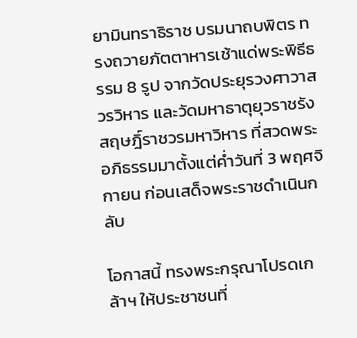ยามินทราธิราช บรมนาถบพิตร ทรงถวายภัตตาหารเช้าแด่พระพิธีธรรม 8 รูป จากวัดประยุรวงศาวาสวรวิหาร และวัดมหาธาตุยุวราชรังสฤษฎิ์ราชวรมหาวิหาร ที่สวดพระอภิธรรมมาตั้งแต่ค่ำวันที่ 3 พฤศจิกายน ก่อนเสด็จพระราชดำเนินกลับ

โอกาสนี้ ทรงพระกรุณาโปรดเกล้าฯ ให้ประชาชนที่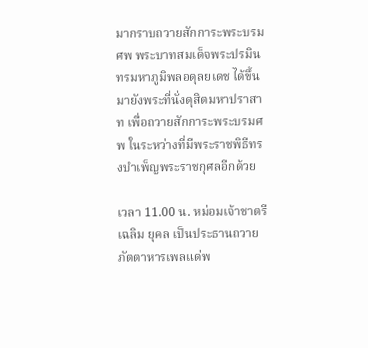มากราบถวายสักการะพระบรมศพ พระบาทสมเด็จพระปรมินทรมหาภูมิพลอดุลยเดช ได้ขึ้นมายังพระที่นั่งดุสิตมหาปราสาท เพื่อถวายสักการะพระบรมศพ ในระหว่างที่มีพระราชพิธีทรงบำเพ็ญพระราชกุศลอีกด้วย

เวลา 11.00 น. หม่อมเจ้าชาตรีเฉลิม ยุคล เป็นประธานถวายภัตตาหารเพลแด่พ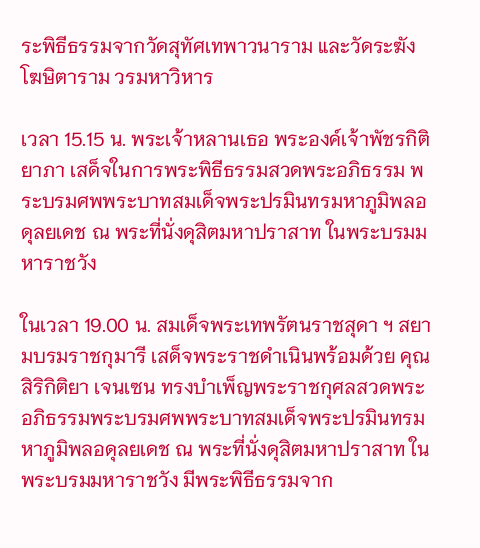ระพิธีธรรมจากวัดสุทัศเทพาวนาราม และวัดระฆังโฆษิตาราม วรมหาวิหาร

เวลา 15.15 น. พระเจ้าหลานเธอ พระองค์เจ้าพัชรกิติยาภา เสด็จในการพระพิธีธรรมสวดพระอภิธรรม พระบรมศพพระบาทสมเด็จพระปรมินทรมหาภูมิพลอดุลยเดช ณ พระที่นั่งดุสิตมหาปราสาท ในพระบรมมหาราชวัง

ในเวลา 19.00 น. สมเด็จพระเทพรัตนราชสุดา ฯ สยามบรมราชกุมารี เสด็จพระราชดำเนินพร้อมด้วย คุณสิริกิติยา เจนเซน ทรงบำเพ็ญพระราชกุศลสวดพระอภิธรรมพระบรมศพพระบาทสมเด็จพระปรมินทรมหาภูมิพลอดุลยเดช ณ พระที่นั่งดุสิตมหาปราสาท ในพระบรมมหาราชวัง มีพระพิธีธรรมจาก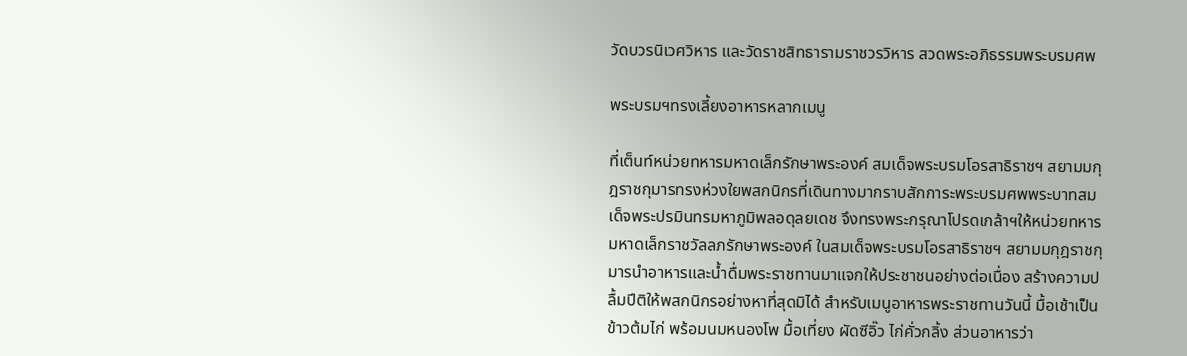วัดบวรนิเวศวิหาร และวัดราชสิทธารามราชวรวิหาร สวดพระอภิธรรมพระบรมศพ

พระบรมฯทรงเลี้ยงอาหารหลากเมนู

ที่เต็นท์หน่วยทหารมหาดเล็กรักษาพระองค์ สมเด็จพระบรมโอรสาธิราชฯ สยามมกุฎราชกุมารทรงห่วงใยพสกนิกรที่เดินทางมากราบสักการะพระบรมศพพระบาทสมเด็จพระปรมินทรมหาภูมิพลอดุลยเดช จึงทรงพระกรุณาโปรดเกล้าฯให้หน่วยทหารมหาดเล็กราชวัลลภรักษาพระองค์ ในสมเด็จพระบรมโอรสาธิราชฯ สยามมกุฎราชกุมารนำอาหารและน้ำดื่มพระราชทานมาแจกให้ประชาชนอย่างต่อเนื่อง สร้างความปลื้มปีติให้พสกนิกรอย่างหาที่สุดมิได้ สำหรับเมนูอาหารพระราชทานวันนี้ มื้อเช้าเป็นข้าวต้มไก่ พร้อมนมหนองโพ มื้อเที่ยง ผัดซีอิ๊ว ไก่คั่วกลิ้ง ส่วนอาหารว่า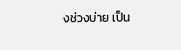งช่วงบ่าย เป็น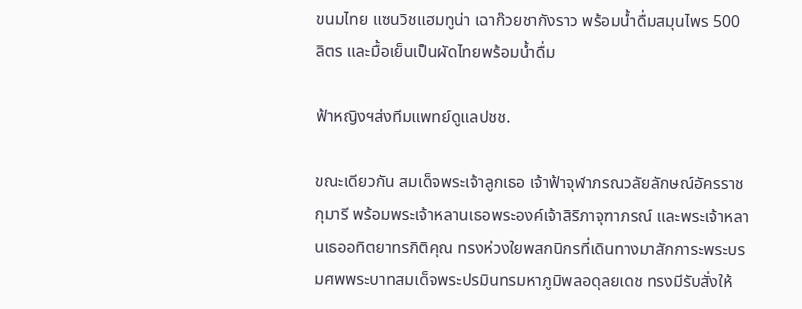ขนมไทย แซนวิชแฮมทูน่า เฉาก๊วยชากังราว พร้อมน้ำดื่มสมุนไพร 500 ลิตร และมื้อเย็นเป็นผัดไทยพร้อมน้ำดื่ม

ฟ้าหญิงฯส่งทีมแพทย์ดูแลปชช.

ขณะเดียวกัน สมเด็จพระเจ้าลูกเธอ เจ้าฟ้าจุฬาภรณวลัยลักษณ์อัครราชกุมารี พร้อมพระเจ้าหลานเธอพระองค์เจ้าสิริภาจุฑาภรณ์ และพระเจ้าหลานเธออทิตยาทรกิติคุณ ทรงห่วงใยพสกนิกรที่เดินทางมาสักการะพระบรมศพพระบาทสมเด็จพระปรมินทรมหาภูมิพลอดุลยเดช ทรงมีรับสั่งให้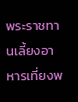พระราชทานเลี้ยงอาหารเที่ยงพ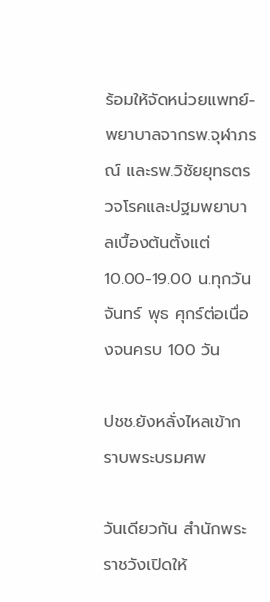ร้อมให้จัดหน่วยแพทย์-พยาบาลจากรพ.จุฬาภรณ์ และรพ.วิชัยยุทธตรวจโรคและปฐมพยาบาลเบื้องต้นตั้งแต่ 10.00-19.00 น.ทุกวันจันทร์ พุธ ศุกร์ต่อเนื่องจนครบ 100 วัน

ปชช.ยังหลั่งไหลเข้ากราบพระบรมศพ

วันเดียวกัน สำนักพระราชวังเปิดให้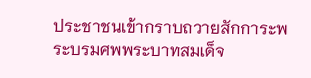ประชาชนเข้ากราบถวายสักการะพระบรมศพพระบาทสมเด็จ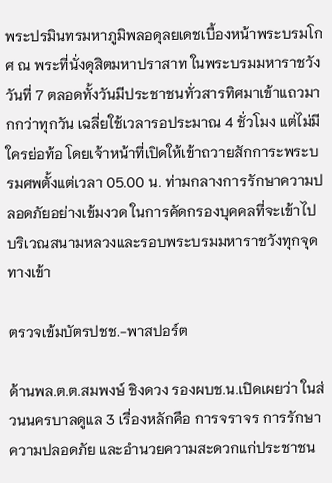พระปรมินทรมหาภูมิพลอดุลยเดชเบื้องหน้าพระบรมโกศ ณ พระที่นั่งดุสิตมหาปราสาท ในพระบรมมหาราชวังวันที่ 7 ตลอดทั้งวันมีประชาชนทั่วสารทิศมาเข้าแถวมากกว่าทุกวัน เฉลี่ยใช้เวลารอประมาณ 4 ชั่วโมง แต่ไม่มีใครย่อท้อ โดยเจ้าหน้าที่เปิดให้เข้าถวายสักการะพระบรมศพตั้งแต่เวลา 05.00 น. ท่ามกลางการรักษาความปลอดภัยอย่างเข้มงวด ในการคัดกรองบุคคลที่จะเข้าไปบริเวณสนามหลวงและรอบพระบรมมหาราชวังทุกจุดทางเข้า

ตรวจเข้มบัตรปชช.-พาสปอร์ต

ด้านพล.ต.ต.สมพงษ์ ชิงดวง รองผบช.น.เปิดเผยว่า ในส่วนนครบาลดูแล 3 เรื่องหลักคือ การจราจร การรักษาความปลอดภัย และอำนวยความสะดวกแก่ประชาชน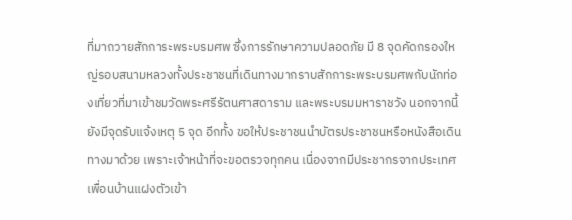ที่มาถวายสักการะพระบรมศพ ซึ่งการรักษาความปลอดภัย มี 8 จุดคัดกรองใหญ่รอบสนามหลวงทั้งประชาชนที่เดินทางมากราบสักการะพระบรมศพกับนักท่องเที่ยวที่มาเข้าชมวัดพระศรีรัตนศาสดาราม และพระบรมมหาราชวัง นอกจากนี้ ยังมีจุดรับแจ้งเหตุ 5 จุด อีกทั้ง ขอให้ประชาชนนำบัตรประชาชนหรือหนังสือเดินทางมาด้วย เพราะเจ้าหน้าที่จะขอตรวจทุกคน เนื่องจากมีประชากรจากประเทศเพื่อนบ้านแฝงตัวเข้า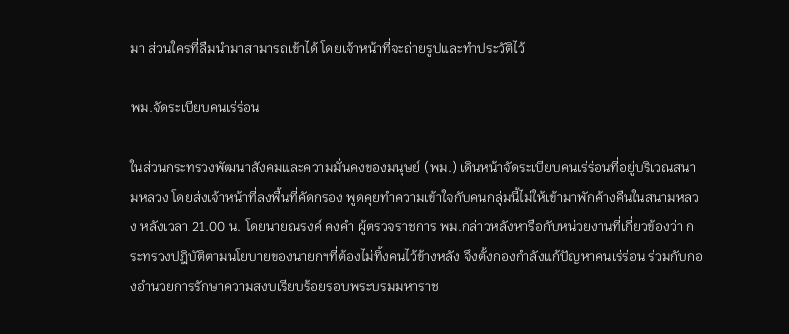มา ส่วนใครที่ลืมนำมาสามารถเข้าได้ โดยเจ้าหน้าที่จะถ่ายรูปและทำประวัติไว้

พม.จัดระเบียบคนเร่ร่อน

ในส่วนกระทรวงพัฒนาสังคมและความมั่นคงของมนุษย์ (พม.) เดินหน้าจัดระเบียบคนเร่ร่อนที่อยู่บริเวณสนามหลวง โดยส่งเจ้าหน้าที่ลงพื้นที่คัดกรอง พูดคุยทำความเข้าใจกับคนกลุ่มนี้ไม่ให้เข้ามาพักค้างคืนในสนามหลวง หลังเวลา 21.00 น. โดยนายณรงค์ คงคำ ผู้ตรวจราชการ พม.กล่าวหลังหารือกับหน่วยงานที่เกี่ยวข้องว่า กระทรวงปฎิบัติตามนโยบายของนายกฯที่ต้องไม่ทิ้งคนไว้ข้างหลัง จึงตั้งกองกำลังแก้ปัญหาคนเร่ร่อน ร่วมกับกองอำนวยการรักษาความสงบเรียบร้อยรอบพระบรมมหาราช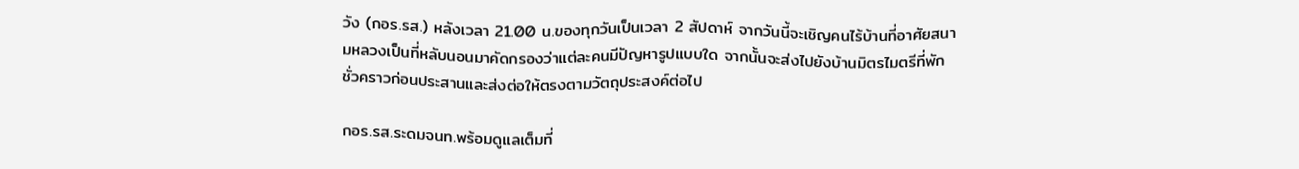วัง (กอร.รส.) หลังเวลา 21.00 น.ของทุกวันเป็นเวลา 2 สัปดาห์ จากวันนี้จะเชิญคนไร้บ้านที่อาศัยสนามหลวงเป็นที่หลับนอนมาคัดกรองว่าแต่ละคนมีปัญหารูปแบบใด จากนั้นจะส่งไปยังบ้านมิตรไมตรีที่พักชั่วคราวก่อนประสานและส่งต่อให้ตรงตามวัตถุประสงค์ต่อไป

กอร.รส.ระดมจนท.พร้อมดูแลเต็มที่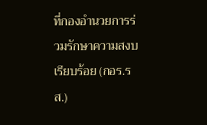ที่กองอำนวยการร่วมรักษาความสงบเรียบร้อย (กอร.รส.)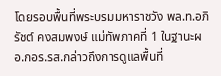โดยรอบพื้นที่พระบรมมหาราชวัง พล.ท.อภิรัชต์ คงสมพงษ์ แม่ทัพภาคที่ 1 ในฐานะผอ.กอร.รส.กล่าวถึงการดูแลพื้นที่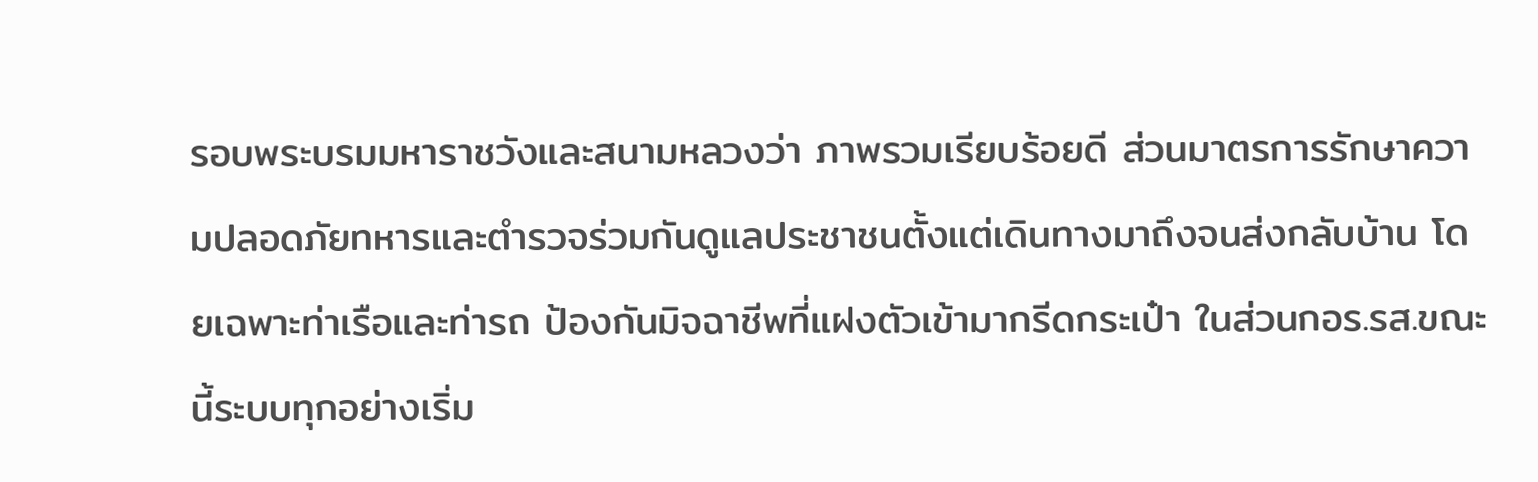รอบพระบรมมหาราชวังและสนามหลวงว่า ภาพรวมเรียบร้อยดี ส่วนมาตรการรักษาความปลอดภัยทหารและตำรวจร่วมกันดูแลประชาชนตั้งแต่เดินทางมาถึงจนส่งกลับบ้าน โดยเฉพาะท่าเรือและท่ารถ ป้องกันมิจฉาชีพที่แฝงตัวเข้ามากรีดกระเป๋า ในส่วนกอร.รส.ขณะนี้ระบบทุกอย่างเริ่ม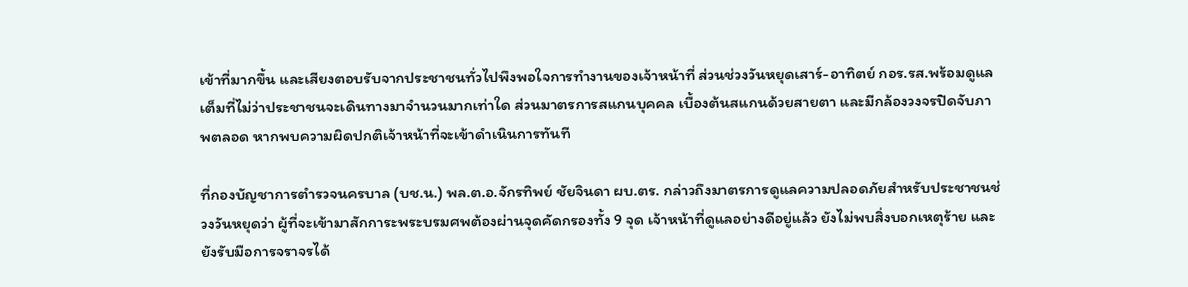เข้าที่มากขึ้น และเสียงตอบรับจากประชาชนทั่วไปพึงพอใจการทำงานของเจ้าหน้าที่ ส่วนช่วงวันหยุดเสาร์-อาทิตย์ กอร.รส.พร้อมดูแลเต็มที่ไม่ว่าประชาชนจะเดินทางมาจำนวนมากเท่าใด ส่วนมาตรการสแกนบุคคล เบื้องต้นสแกนด้วยสายตา และมีกล้องวงจรปิดจับภาพตลอด หากพบความผิดปกติเจ้าหน้าที่จะเข้าดำเนินการทันที

ที่กองบัญชาการตำรวจนครบาล (บช.น.) พล.ต.อ.จักรทิพย์ ชัยจินดา ผบ.ตร. กล่าวถึงมาตรการดูแลความปลอดภัยสำหรับประชาชนช่วงวันหยุดว่า ผู้ที่จะเข้ามาสักการะพระบรมศพต้องผ่านจุดคัดกรองทั้ง 9 จุด เจ้าหน้าที่ดูแลอย่างดีอยู่แล้ว ยังไม่พบสิ่งบอกเหตุร้าย และยังรับมือการจราจรได้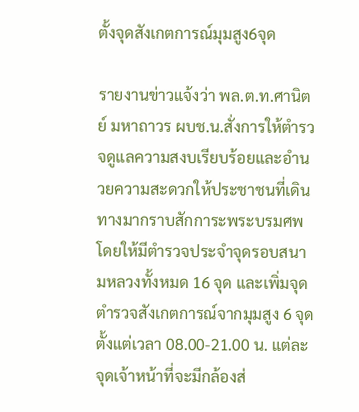ตั้งจุดสังเกตการณ์มุมสูง6จุด

รายงานข่าวแจ้งว่า พล.ต.ท.ศานิตย์ มหาถาวร ผบช.น.สั่งการให้ตำรวจดูแลความสงบเรียบร้อยและอำนวยความสะดวกให้ประชาชนที่เดินทางมากราบสักการะพระบรมศพ โดยให้มีตำรวจประจำจุดรอบสนามหลวงทั้งหมด 16 จุด และเพิ่มจุดตำรวจสังเกตการณ์จากมุมสูง 6 จุด ตั้งแต่เวลา 08.00-21.00 น. แต่ละจุดเจ้าหน้าที่จะมีกล้องส่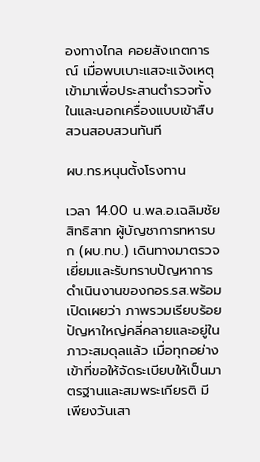องทางไกล คอยสังเกตการณ์ เมื่อพบเบาะแสจะแจ้งเหตุเข้ามาเพื่อประสานตำรวจทั้งในและนอกเครื่องแบบเข้าสืบสวนสอบสวนทันที

ผบ.ทร.หนุนตั้งโรงทาน

เวลา 14.00 น.พล.อ.เฉลิมชัย สิทธิสาท ผู้บัญชาการทหารบก (ผบ.ทบ.) เดินทางมาตรวจเยี่ยมและรับทราบปัญหาการดำเนินงานของกอร.รส.พร้อมเปิดเผยว่า ภาพรวมเรียบร้อย ปัญหาใหญ่คลี่คลายและอยู่ในภาวะสมดุลแล้ว เมื่อทุกอย่างเข้าที่ขอให้จัดระเบียบให้เป็นมาตรฐานและสมพระเกียรติ มีเพียงวันเสา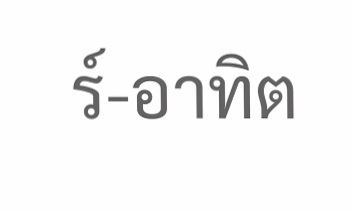ร์-อาทิต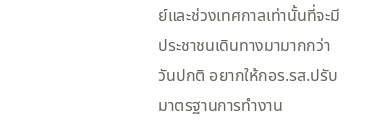ย์และช่วงเทศกาลเท่านั้นที่จะมีประชาชนเดินทางมามากกว่าวันปกติ อยากให้กอร.รส.ปรับมาตรฐานการทำงาน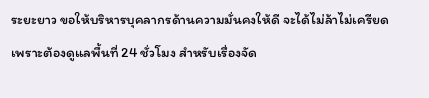ระยะยาว ขอให้บริหารบุคลากรด้านความมั่นคงให้ดี จะได้ไม่ล้าไม่เครียด เพราะต้องดูแลพื้นที่ 24 ชั่วโมง สำหรับเรื่องจัด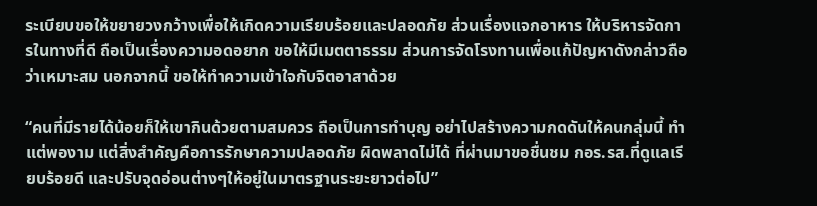ระเบียบขอให้ขยายวงกว้างเพื่อให้เกิดความเรียบร้อยและปลอดภัย ส่วนเรื่องแจกอาหาร ให้บริหารจัดการในทางที่ดี ถือเป็นเรื่องความอดอยาก ขอให้มีเมตตาธรรม ส่วนการจัดโรงทานเพื่อแก้ปัญหาดังกล่าวถือว่าเหมาะสม นอกจากนี้ ขอให้ทำความเข้าใจกับจิตอาสาด้วย

“คนที่มีรายได้น้อยก็ให้เขากินด้วยตามสมควร ถือเป็นการทำบุญ อย่าไปสร้างความกดดันให้คนกลุ่มนี้ ทำแต่พองาม แต่สิ่งสำคัญคือการรักษาความปลอดภัย ผิดพลาดไม่ได้ ที่ผ่านมาขอชื่นชม กอร.รส.ที่ดูแลเรียบร้อยดี และปรับจุดอ่อนต่างๆให้อยู่ในมาตรฐานระยะยาวต่อไป”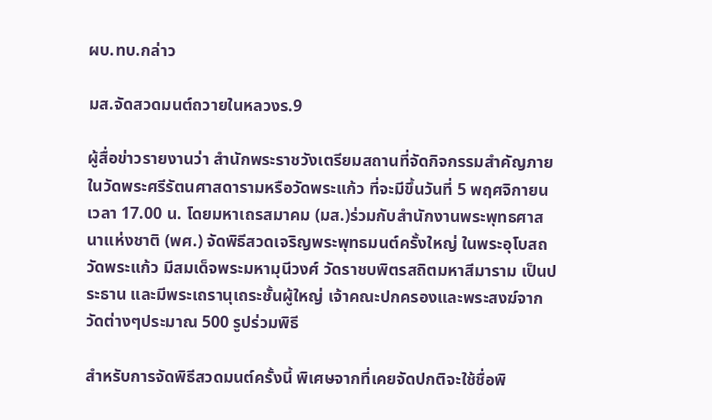ผบ.ทบ.กล่าว

มส.จัดสวดมนต์ถวายในหลวงร.9

ผู้สื่อข่าวรายงานว่า สำนักพระราชวังเตรียมสถานที่จัดกิจกรรมสำคัญภายในวัดพระศรีรัตนศาสดารามหรือวัดพระแก้ว ที่จะมีขึ้นวันที่ 5 พฤศจิกายน เวลา 17.00 น. โดยมหาเถรสมาคม (มส.)ร่วมกับสำนักงานพระพุทธศาสนาแห่งชาติ (พศ.) จัดพิธีสวดเจริญพระพุทธมนต์ครั้งใหญ่ ในพระอุโบสถวัดพระแก้ว มีสมเด็จพระมหามุนีวงศ์ วัดราชบพิตรสถิตมหาสีมาราม เป็นประธาน และมีพระเถรานุเถระชั้นผู้ใหญ่ เจ้าคณะปกครองและพระสงฆ์จากวัดต่างๆประมาณ 500 รูปร่วมพิธี

สำหรับการจัดพิธีสวดมนต์ครั้งนี้ พิเศษจากที่เคยจัดปกติจะใช้ชื่อพิ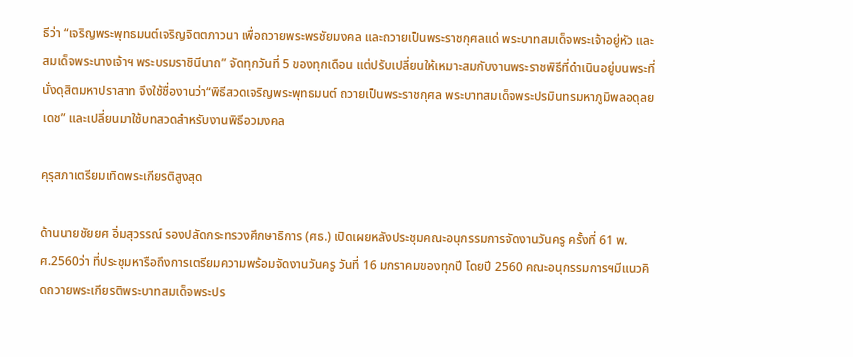ธีว่า “เจริญพระพุทธมนต์เจริญจิตตภาวนา เพื่อถวายพระพรชัยมงคล และถวายเป็นพระราชกุศลแด่ พระบาทสมเด็จพระเจ้าอยู่หัว และสมเด็จพระนางเจ้าฯ พระบรมราชินีนาถ” จัดทุกวันที่ 5 ของทุกเดือน แต่ปรับเปลี่ยนให้เหมาะสมกับงานพระราชพิธีที่ดำเนินอยู่บนพระที่นั่งดุสิตมหาปราสาท จึงใช้ชื่องานว่า“พิธีสวดเจริญพระพุทธมนต์ ถวายเป็นพระราชกุศล พระบาทสมเด็จพระปรมินทรมหาภูมิพลอดุลยเดช” และเปลี่ยนมาใช้บทสวดสำหรับงานพิธีอวมงคล

คุรุสภาเตรียมเทิดพระเกียรติสูงสุด

ด้านนายชัยยศ อิ่มสุวรรณ์ รองปลัดกระทรวงศึกษาธิการ (ศธ.) เปิดเผยหลังประชุมคณะอนุกรรมการจัดงานวันครู ครั้งที่ 61 พ.ศ.2560ว่า ที่ประชุมหารือถึงการเตรียมความพร้อมจัดงานวันครู วันที่ 16 มกราคมของทุกปี โดยปี 2560 คณะอนุกรรมการฯมีแนวคิดถวายพระเกียรติพระบาทสมเด็จพระปร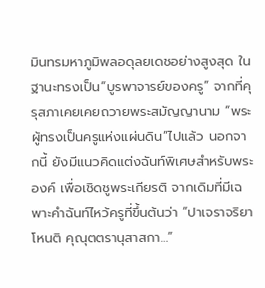มินทรมหาภูมิพลอดุลยเดชอย่างสูงสุด ในฐานะทรงเป็น“บูรพาจารย์ของครู” จากที่คุรุสภาเคยเคยถวายพระสมัญญานาม “พระผู้ทรงเป็นครูแห่งแผ่นดิน”ไปแล้ว นอกจากนี้ ยังมีแนวคิดแต่งฉันท์พิเศษสำหรับพระองค์ เพื่อเชิดชูพระเกียรติ จากเดิมที่มีเฉพาะคำฉันท์ไหว้ครูที่ขึ้นต้นว่า “ปาเจราจริยาโหนติ คุณุตตรานุสาสกา…”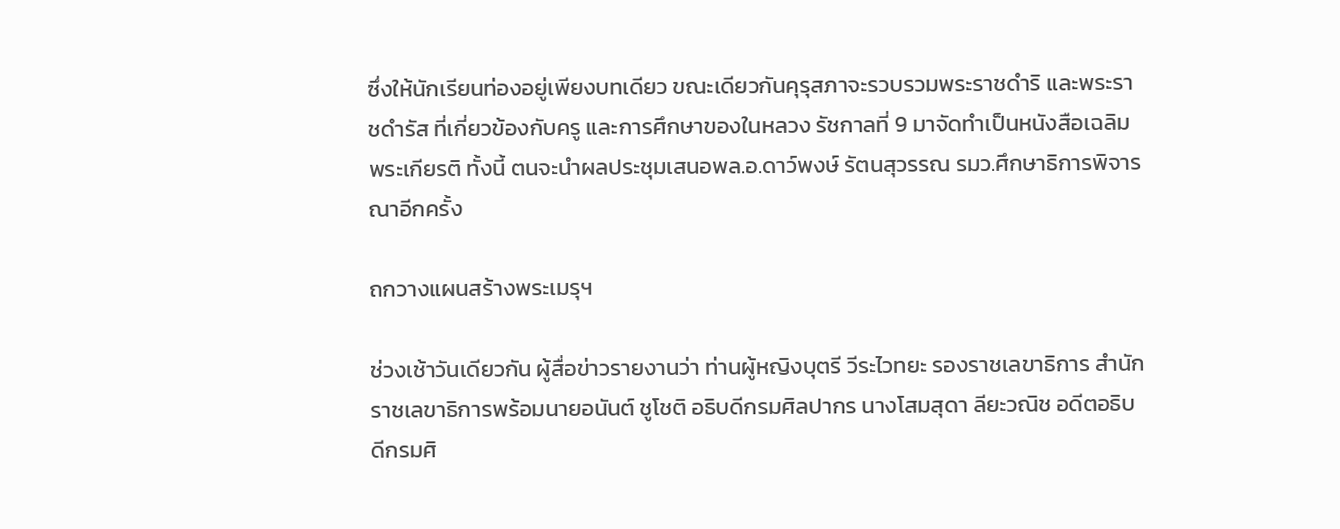ซึ่งให้นักเรียนท่องอยู่เพียงบทเดียว ขณะเดียวกันคุรุสภาจะรวบรวมพระราชดำริ และพระราชดำรัส ที่เกี่ยวข้องกับครู และการศึกษาของในหลวง รัชกาลที่ 9 มาจัดทำเป็นหนังสือเฉลิมพระเกียรติ ทั้งนี้ ตนจะนำผลประชุมเสนอพล.อ.ดาว์พงษ์ รัตนสุวรรณ รมว.ศึกษาธิการพิจารณาอีกครั้ง

ถกวางแผนสร้างพระเมรุฯ

ช่วงเช้าวันเดียวกัน ผู้สื่อข่าวรายงานว่า ท่านผู้หญิงบุตรี วีระไวทยะ รองราชเลขาธิการ สำนักราชเลขาธิการพร้อมนายอนันต์ ชูโชติ อธิบดีกรมศิลปากร นางโสมสุดา ลียะวณิช อดีตอธิบดีกรมศิ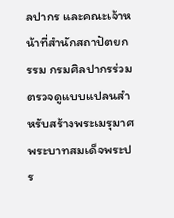ลปากร และคณะเจ้าหน้าที่สำนักสถาปัตยกรรม กรมศิลปากรร่วมตรวจดูแบบแปลนสำหรับสร้างพระเมรุมาศ พระบาทสมเด็จพระปร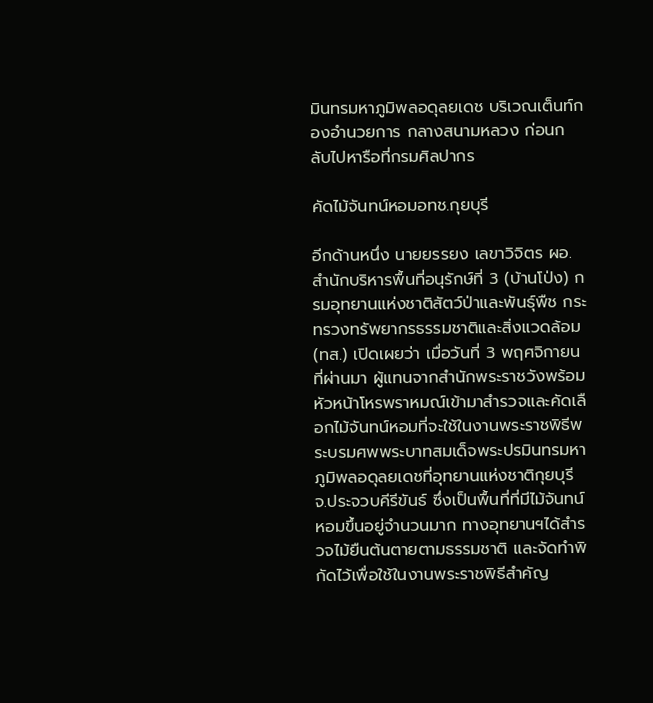มินทรมหาภูมิพลอดุลยเดช บริเวณเต็นท์กองอำนวยการ กลางสนามหลวง ก่อนกลับไปหารือที่กรมศิลปากร

คัดไม้จันทน์หอมอทช.กุยบุรี

อีกด้านหนึ่ง นายยรรยง เลขาวิจิตร ผอ.สำนักบริหารพื้นที่อนุรักษ์ที่ 3 (บ้านโป่ง) กรมอุทยานแห่งชาติสัตว์ป่าและพันธุ์พืช กระทรวงทรัพยากรธรรมชาติและสิ่งแวดล้อม (ทส.) เปิดเผยว่า เมื่อวันที่ 3 พฤศจิกายนที่ผ่านมา ผู้แทนจากสำนักพระราชวังพร้อมหัวหน้าโหรพราหมณ์เข้ามาสำรวจและคัดเลือกไม้จันทน์หอมที่จะใช้ในงานพระราชพิธีพระบรมศพพระบาทสมเด็จพระปรมินทรมหาภูมิพลอดุลยเดชที่อุทยานแห่งชาติกุยบุรี จ.ประจวบคีรีขันธ์ ซึ่งเป็นพื้นที่ที่มีไม้จันทน์หอมขึ้นอยู่จำนวนมาก ทางอุทยานฯได้สำรวจไม้ยืนต้นตายตามธรรมชาติ และจัดทำพิกัดไว้เพื่อใช้ในงานพระราชพิธีสำคัญ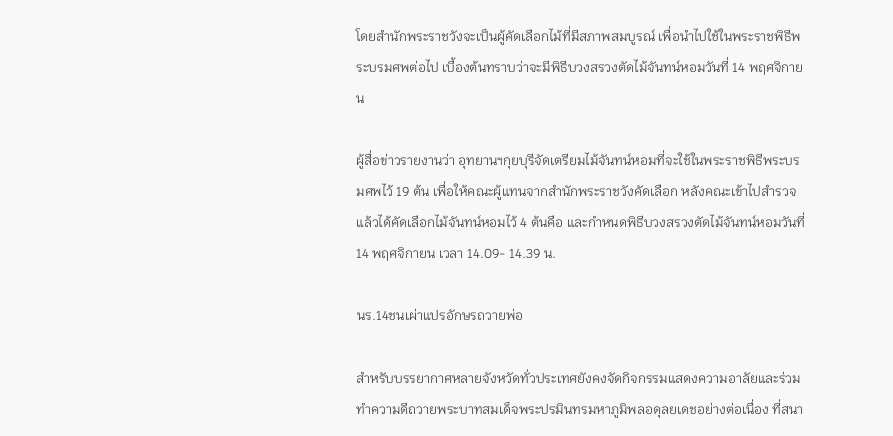โดยสำนักพระราชวังจะเป็นผู้คัดเลือกไม้ที่มีสภาพสมบูรณ์ เพื่อนำไปใช้ในพระราชพิธีพระบรมศพต่อไป เบื้องต้นทราบว่าจะมีพิธีบวงสรวงตัดไม้จันทน์หอมวันที่ 14 พฤศจิกายน

ผู้สื่อข่าวรายงานว่า อุทยานฯกุยบุรีจัดเตรียมไม้จันทน์หอมที่จะใช้ในพระราชพิธีพระบรมศพไว้ 19 ต้น เพื่อให้คณะผู้แทนจากสำนักพระราชวังคัดเลือก หลังคณะเข้าไปสำรวจแล้วได้คัดเลือกไม้จันทน์หอมไว้ 4 ต้นคือ และกำหนดพิธีบวงสรวงตัดไม้จันทน์หอมวันที่ 14 พฤศจิกายน เวลา 14.09- 14.39 น.

นร.14ชนเผ่าแปรอักษรถวายพ่อ

สำหรับบรรยากาศหลายจังหวัดทั่วประเทศยังคงจัดกิจกรรมแสดงความอาลัยและร่วมทำความดีถวายพระบาทสมเด็จพระปรมินทรมหาภูมิพลอดุลยเดชอย่างต่อเนื่อง ที่สนา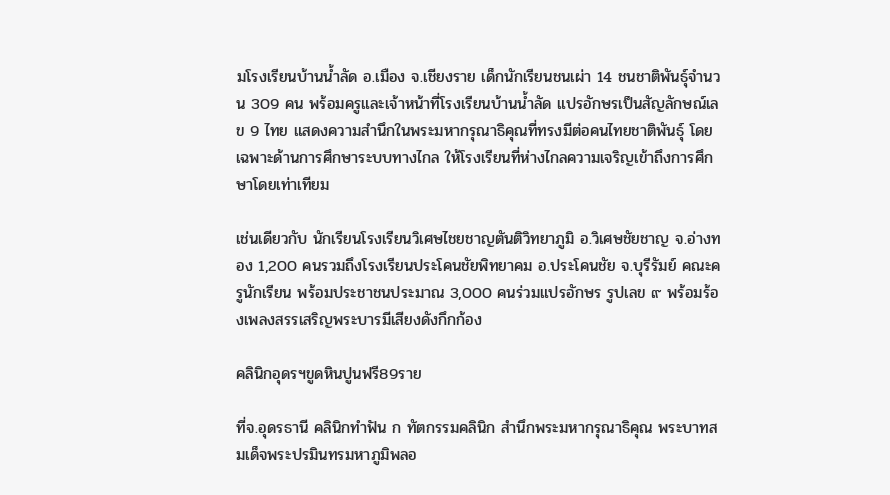มโรงเรียนบ้านน้ำลัด อ.เมือง จ.เชียงราย เด็กนักเรียนชนเผ่า 14 ชนชาติพันธุ์จำนวน 309 คน พร้อมครูและเจ้าหน้าที่โรงเรียนบ้านน้ำลัด แปรอักษรเป็นสัญลักษณ์เลข 9 ไทย แสดงความสำนึกในพระมหากรุณาธิคุณที่ทรงมีต่อคนไทยชาติพันธุ์ โดยเฉพาะด้านการศึกษาระบบทางไกล ให้โรงเรียนที่ห่างไกลความเจริญเข้าถึงการศึกษาโดยเท่าเทียม

เช่นเดียวกับ นักเรียนโรงเรียนวิเศษไชยชาญตันติวิทยาภูมิ อ.วิเศษชัยชาญ จ.อ่างทอง 1,200 คนรวมถึงโรงเรียนประโคนชัยพิทยาคม อ.ประโคนชัย จ.บุรีรัมย์ คณะครูนักเรียน พร้อมประชาชนประมาณ 3,000 คนร่วมแปรอักษร รูปเลข ๙ พร้อมร้องเพลงสรรเสริญพระบารมีเสียงดังกึกก้อง

คลินิกอุดรฯขูดหินปูนฟรี89ราย

ที่จ.อุดรธานี คลินิกทำฟัน ก ทัตกรรมคลินิก สำนึกพระมหากรุณาธิคุณ พระบาทสมเด็จพระปรมินทรมหาภูมิพลอ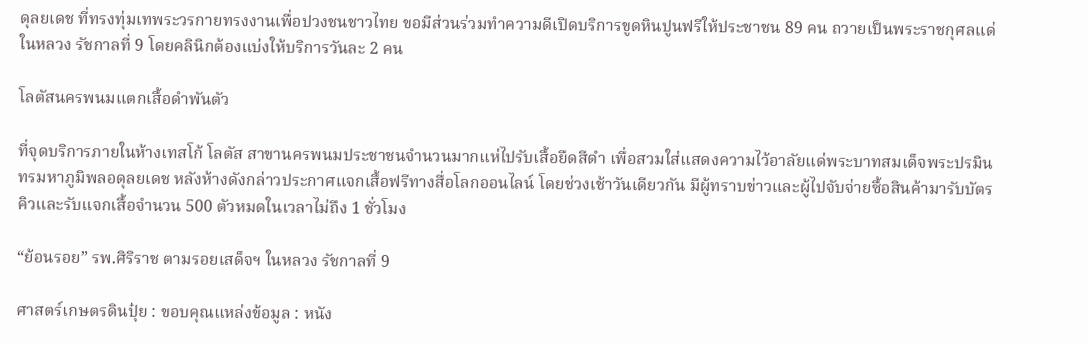ดุลยเดช ที่ทรงทุ่มเทพระวรกายทรงงานเพื่อปวงชนชาวไทย ขอมีส่วนร่วมทำความดีเปิดบริการขูดหินปูนฟรีให้ประชาชน 89 คน ถวายเป็นพระราชกุศลแด่ในหลวง รัชกาลที่ 9 โดยคลินิกต้องแบ่งให้บริการวันละ 2 คน

โลตัสนครพนมแตกเสื้อดำพันตัว

ที่จุดบริการภายในห้างเทสโก้ โลตัส สาขานครพนมประชาชนจำนวนมากแห่ไปรับเสื้อยืดสีดำ เพื่อสวมใส่แสดงความไว้อาลัยแด่พระบาทสมเด็จพระปรมินทรมหาภูมิพลอดุลยเดช หลังห้างดังกล่าวประกาศแจกเสื้อฟรีทางสื่อโลกออนไลน์ โดยช่วงเช้าวันเดียวกัน มีผู้ทราบข่าวและผู้ไปจับจ่ายซื้อสินค้ามารับบัตรคิวและรับแจกเสื้อจำนวน 500 ตัวหมดในเวลาไม่ถึง 1 ชั่วโมง

“ย้อนรอย” รพ.ศิริราช ตามรอยเสด็จฯ ในหลวง รัชกาลที่ 9

ศาสตร์เกษตรดินปุ๋ย : ขอบคุณแหล่งข้อมูล : หนัง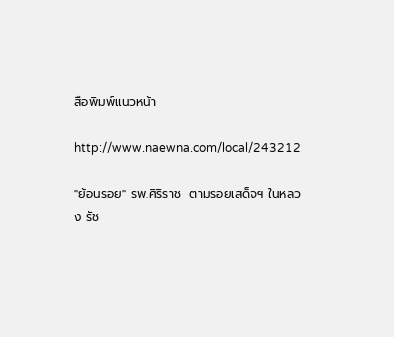สือพิมพ์แนวหน้า

http://www.naewna.com/local/243212

"ย้อนรอย" รพ.ศิริราช  ตามรอยเสด็จฯ ในหลวง รัช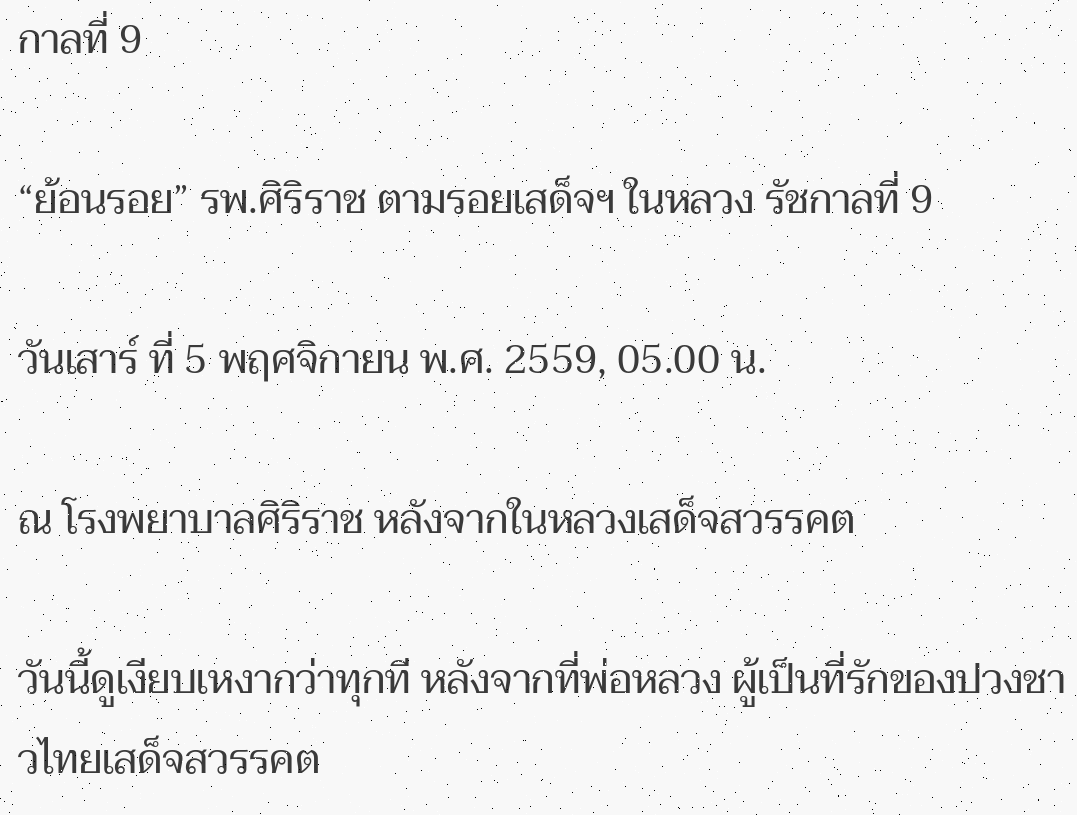กาลที่ 9

“ย้อนรอย” รพ.ศิริราช ตามรอยเสด็จฯ ในหลวง รัชกาลที่ 9

วันเสาร์ ที่ 5 พฤศจิกายน พ.ศ. 2559, 05.00 น.

ณ โรงพยาบาลศิริราช หลังจากในหลวงเสด็จสวรรคต

วันนี้ดูเงียบเหงากว่าทุกที หลังจากที่พ่อหลวง ผู้เป็นที่รักของปวงชาวไทยเสด็จสวรรคต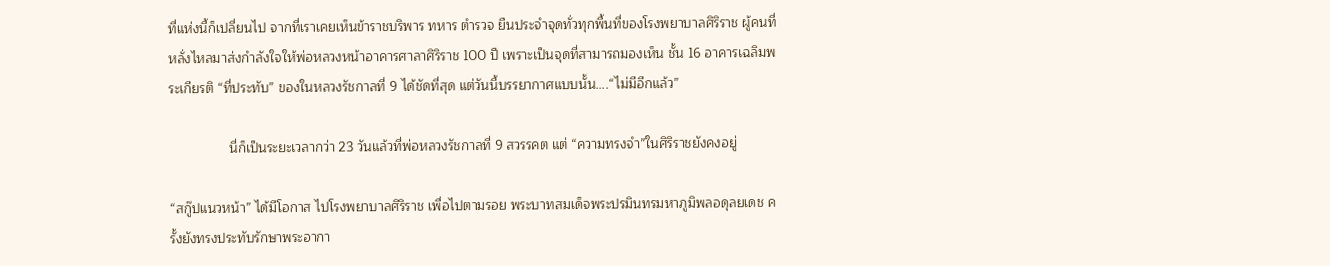ที่แห่งนี้ก็เปลี่ยนไป จากที่เราเคยเห็นข้าราชบริพาร ทหาร ตำรวจ ยืนประจำจุดทั่วทุกพื้นที่ของโรงพยาบาลศิริราช ผู้คนที่หลั่งไหลมาส่งกำลังใจให้พ่อหลวงหน้าอาคารศาลาศิริราช 100 ปี เพราะเป็นจุดที่สามารถมองเห็น ชั้น 16 อาคารเฉลิมพระเกียรติ “ที่ประทับ” ของในหลวงรัชกาลที่ 9 ได้ชัดที่สุด แต่วันนี้บรรยากาศแบบนั้น….“ไม่มีอีกแล้ว”

                นี่ก็เป็นระยะเวลากว่า 23 วันแล้วที่พ่อหลวงรัชกาลที่ 9 สวรรคต แต่ “ความทรงจำ”ในศิริราชยังคงอยู่

“สกู๊ปแนวหน้า” ได้มีโอกาส ไปโรงพยาบาลศิริราช เพื่อไปตามรอย พระบาทสมเด็จพระปรมินทรมหาภูมิพลอดุลยเดช ครั้งยังทรงประทับรักษาพระอากา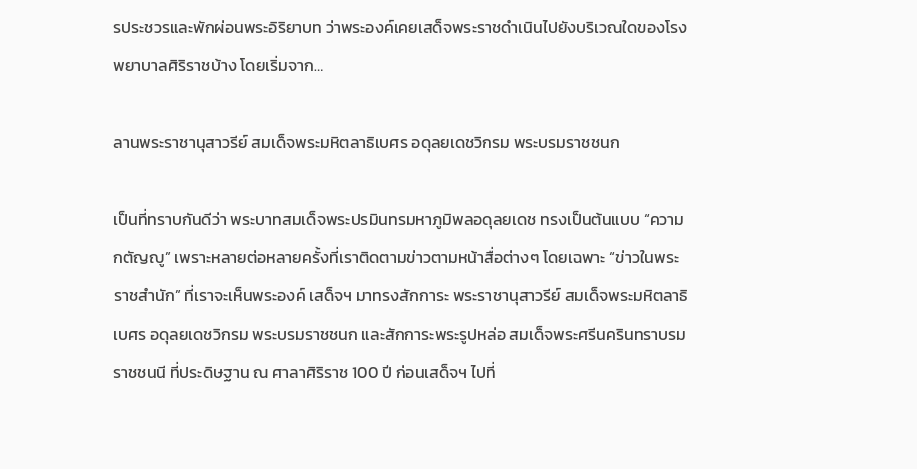รประชวรและพักผ่อนพระอิริยาบท ว่าพระองค์เคยเสด็จพระราชดำเนินไปยังบริเวณใดของโรงพยาบาลศิริราชบ้าง โดยเริ่มจาก…

ลานพระราชานุสาวรีย์ สมเด็จพระมหิตลาธิเบศร อดุลยเดชวิกรม พระบรมราชชนก

เป็นที่ทราบกันดีว่า พระบาทสมเด็จพระปรมินทรมหาภูมิพลอดุลยเดช ทรงเป็นต้นแบบ “ความกตัญญู” เพราะหลายต่อหลายครั้งที่เราติดตามข่าวตามหน้าสื่อต่างๆ โดยเฉพาะ “ข่าวในพระราชสำนัก” ที่เราจะเห็นพระองค์ เสด็จฯ มาทรงสักการะ พระราชานุสาวรีย์ สมเด็จพระมหิตลาธิเบศร อดุลยเดชวิกรม พระบรมราชชนก และสักการะพระรูปหล่อ สมเด็จพระศรีนครินทราบรมราชชนนี ที่ประดิษฐาน ณ ศาลาศิริราช 100 ปี ก่อนเสด็จฯ ไปที่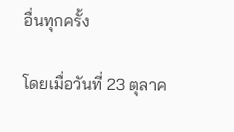อื่นทุกครั้ง

โดยเมื่อวันที่ 23 ตุลาค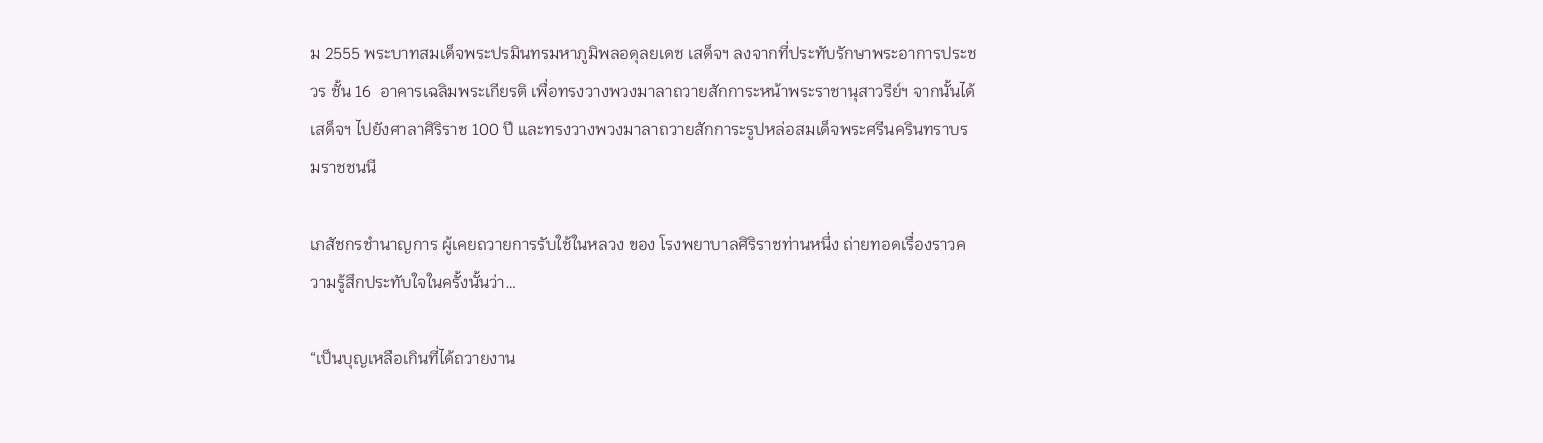ม 2555 พระบาทสมเด็จพระปรมินทรมหาภูมิพลอดุลยเดช เสด็จฯ ลงจากที่ประทับรักษาพระอาการประชวร ชั้น 16  อาคารเฉลิมพระเกียรติ เพื่อทรงวางพวงมาลาถวายสักการะหน้าพระราชานุสาวรีย์ฯ จากนั้นได้เสด็จฯ ไปยังศาลาศิริราช 100 ปี และทรงวางพวงมาลาถวายสักการะรูปหล่อสมเด็จพระศรีนครินทราบรมราชชนนี

เภสัชกรชำนาญการ ผู้เคยถวายการรับใช้ในหลวง ของ โรงพยาบาลศิริราชท่านหนึ่ง ถ่ายทอดเรื่องราวความรู้สึกประทับใจในครั้งนั้นว่า…

“เป็นบุญเหลือเกินที่ได้ถวายงาน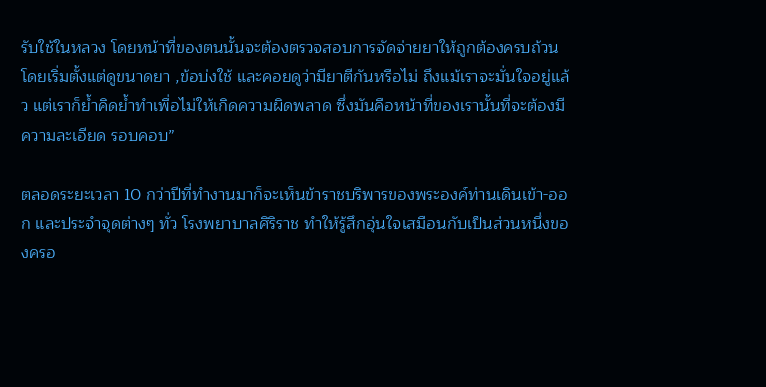รับใช้ในหลวง โดยหน้าที่ของตนนั้นจะต้องตรวจสอบการจัดจ่ายยาให้ถูกต้องครบถ้วน โดยเริ่มตั้งแต่ดูขนาดยา ,ข้อบ่งใช้ และคอยดูว่ามียาตีกันหรือไม่ ถึงแม้เราจะมั่นใจอยู่แล้ว แต่เราก็ย้ำคิดย้ำทำเพื่อไม่ให้เกิดความผิดพลาด ซึ่งมันคือหน้าที่ของเรานั้นที่จะต้องมีความละเอียด รอบคอบ”

ตลอดระยะเวลา 10 กว่าปีที่ทำงานมาก็จะเห็นข้าราชบริพารของพระองค์ท่านเดินเข้า-ออก และประจำจุดต่างๆ ทั่ว โรงพยาบาลศิริราช ทำให้รู้สึกอุ่นใจเสมือนกับเป็นส่วนหนึ่งของครอ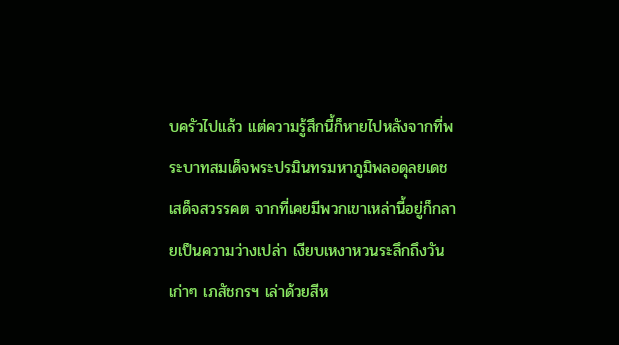บครัวไปแล้ว แต่ความรู้สึกนี้ก็หายไปหลังจากที่พระบาทสมเด็จพระปรมินทรมหาภูมิพลอดุลยเดช เสด็จสวรรคต จากที่เคยมีพวกเขาเหล่านี้อยู่ก็กลายเป็นความว่างเปล่า เงียบเหงาหวนระลึกถึงวันเก่าๆ เภสัชกรฯ เล่าด้วยสีห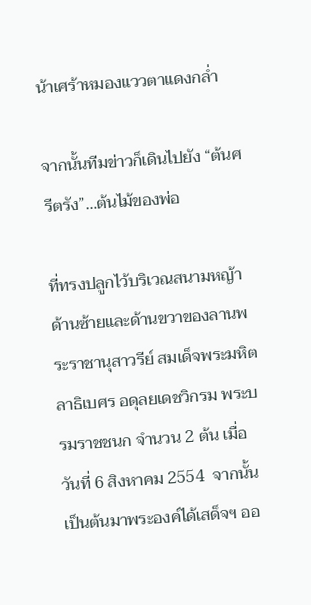น้าเศร้าหมองแววตาแดงกล่ำ

จากนั้นทีมข่าวก็เดินไปยัง “ต้นศรีตรัง”…ต้นไม้ของพ่อ

ที่ทรงปลูกไว้บริเวณสนามหญ้าด้านซ้ายและด้านขวาของลานพระราชานุสาวรีย์ สมเด็จพระมหิตลาธิเบศร อดุลยเดชวิกรม พระบรมราชชนก จำนวน 2 ต้น เมื่อวันที่ 6 สิงหาคม 2554  จากนั้นเป็นต้นมาพระองค์ได้เสด็จฯ ออ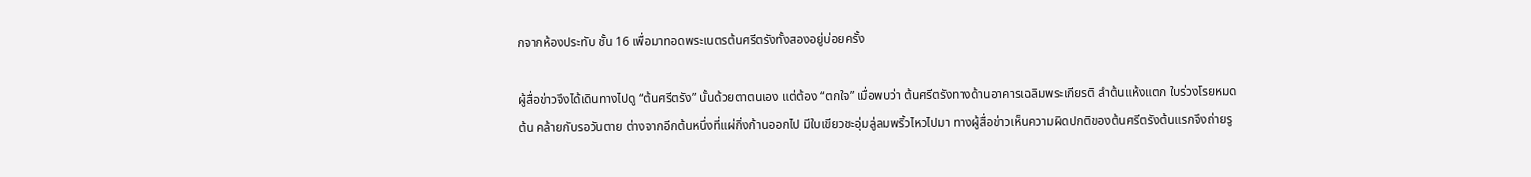กจากห้องประทับ ชั้น 16 เพื่อมาทอดพระเนตรต้นศรีตรังทั้งสองอยู่บ่อยครั้ง

ผู้สื่อข่าวจึงได้เดินทางไปดู “ต้นศรีตรัง” นั้นด้วยตาตนเอง แต่ต้อง “ตกใจ” เมื่อพบว่า ต้นศรีตรังทางด้านอาคารเฉลิมพระเกียรติ ลำต้นแห้งแตก ใบร่วงโรยหมดต้น คล้ายกับรอวันตาย ต่างจากอีกต้นหนึ่งที่แผ่กิ่งก้านออกไป มีใบเขียวชะอุ่มลู่ลมพริ้วไหวไปมา ทางผู้สื่อข่าวเห็นความผิดปกติของต้นศรีตรังต้นแรกจึงถ่ายรู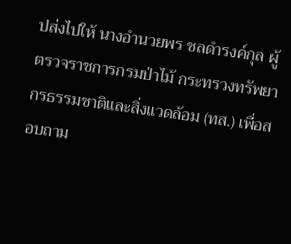ปส่งไปให้ นางอำนวยพร ชลดำรงค์กุล ผู้ตรวจราชการกรมป่าไม้ กระทรวงทรัพยากรธรรมชาติและสิ่งแวดล้อม (ทส.) เพื่อสอบถาม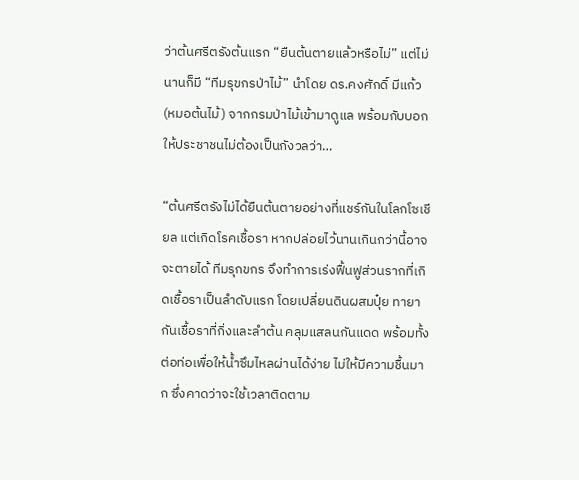ว่าต้นศรีตรังต้นแรก “ยืนต้นตายแล้วหรือไม่” แต่ไม่นานก็มี “ทีมรุขกรป่าไม้” นำโดย ดร.คงศักดิ์ มีแก้ว (หมอต้นไม้) จากกรมป่าไม้เข้ามาดูแล พร้อมกับบอกให้ประชาชนไม่ต้องเป็นกังวลว่า…

“ต้นศรีตรังไม่ได้ยืนต้นตายอย่างที่แชร์กันในโลกโซเชียล แต่เกิดโรคเชื้อรา หากปล่อยไว้นานเกินกว่านี้อาจจะตายได้ ทีมรุกขกร จึงทำการเร่งฟื้นฟูส่วนรากที่เกิดเชื้อราเป็นลำดับแรก โดยเปลี่ยนดินผสมปุ๋ย ทายากันเชื้อราที่กิ่งและลำต้น คลุมแสลนกันแดด พร้อมทั้งต่อท่อเพื่อให้น้ำซึมไหลผ่านได้ง่าย ไม่ให้มีความชื้นมาก ซึ่งคาดว่าจะใช้เวลาติดตาม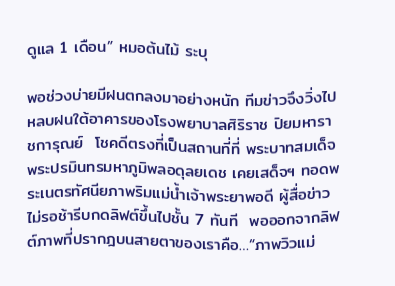ดูแล 1 เดือน” หมอต้นไม้ ระบุ

พอช่วงบ่ายมีฝนตกลงมาอย่างหนัก ทีมข่าวจึงวิ่งไปหลบฝนใต้อาคารของโรงพยาบาลศิริราช ปิยมหาราชการุณย์  โชคดีตรงที่เป็นสถานที่ที่ พระบาทสมเด็จพระปรมินทรมหาภูมิพลอดุลยเดช เคยเสด็จฯ ทอดพระเนตรทัศนียภาพริมแม่น้ำเจ้าพระยาพอดี ผู้สื่อข่าวไม่รอช้ารีบกดลิฟต์ขึ้นไปชั้น 7 ทันที  พอออกจากลิฟต์ภาพที่ปรากฎบนสายตาของเราคือ…“ภาพวิวแม่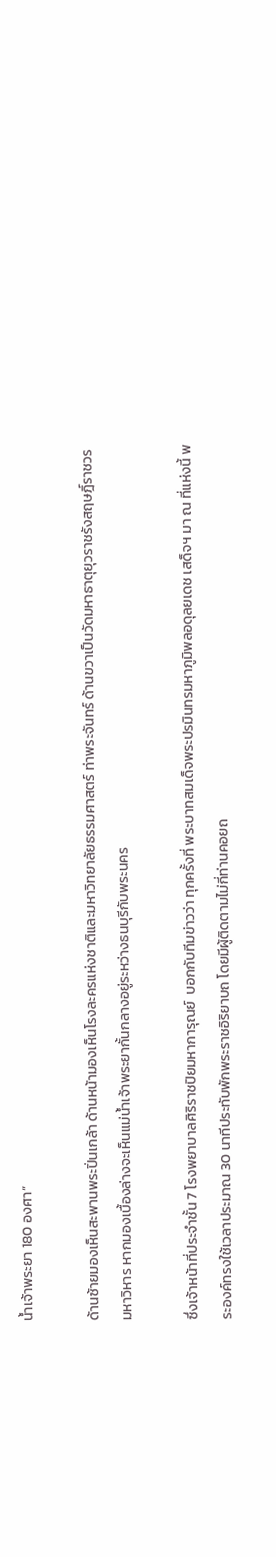น้ำเจ้าพระยา 180 องศา”

ด้านซ้ายมองเห็นสะพานพระปิ่นเกล้า ด้านหน้ามองเห็นโรงละครแห่งชาติและมหาวิทยาลัยธรรมศาสตร์ ท่าพระจันทร์ ด้านขวาเป็นวัดมหาธาตุยุวราชรังสฤษฎิ์ราชวรมหาวิหาร หากมองเบื้องล่างจะเห็นแม่น้ำเจ้าพระยากั้นกลางอยู่ระหว่างธนบุรีกับพระนคร

ซึ่งเจ้าหน้าที่ประจำชั้น 7 โรงพยาบาลศิริราชปิยมหาการุณย์  บอกกับทีมข่าวว่า ทุกครั้งที่ พระบาทสมเด็จพระปรมินทรมหาภูมิพลอดุลยเดช เสด็จฯ มา ณ ที่แห่งนี้ พระองค์ทรงใช้เวลาประมาณ 30 นาทีประทับพักพระราชอิริยาบถ โดยมีผู้ติดตามไม่กี่ท่านคอยถ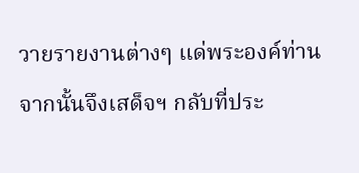วายรายงานต่างๆ แด่พระองค์ท่าน จากนั้นจึงเสด็จฯ กลับที่ประ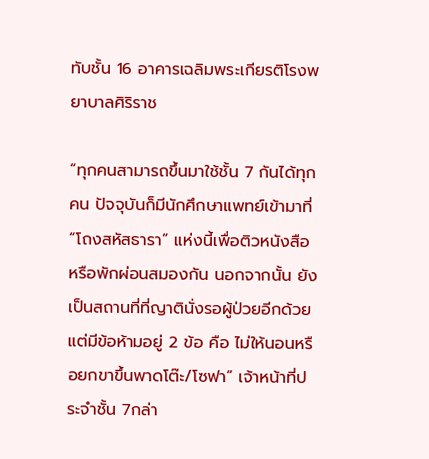ทับชั้น 16 อาคารเฉลิมพระเกียรติโรงพยาบาลศิริราช

“ทุกคนสามารถขึ้นมาใช้ชั้น 7 กันได้ทุกคน ปัจจุบันก็มีนักศึกษาแพทย์เข้ามาที่ “โถงสหัสธารา” แห่งนี้เพื่อติวหนังสือ หรือพักผ่อนสมองกัน นอกจากนั้น ยังเป็นสถานที่ที่ญาตินั่งรอผู้ป่วยอีกด้วย  แต่มีข้อห้ามอยู่ 2 ข้อ คือ ไม่ให้นอนหรือยกขาขึ้นพาดโต๊ะ/โซฟา” เจ้าหน้าที่ประจำชั้น 7กล่า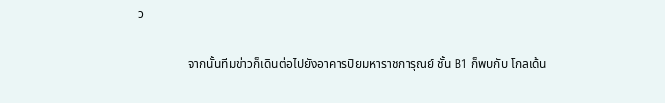ว

                จากนั้นทีมข่าวก็เดินต่อไปยังอาคารปิยมหาราชการุณย์ ชั้น B1 ก็พบกับ โกลเด้น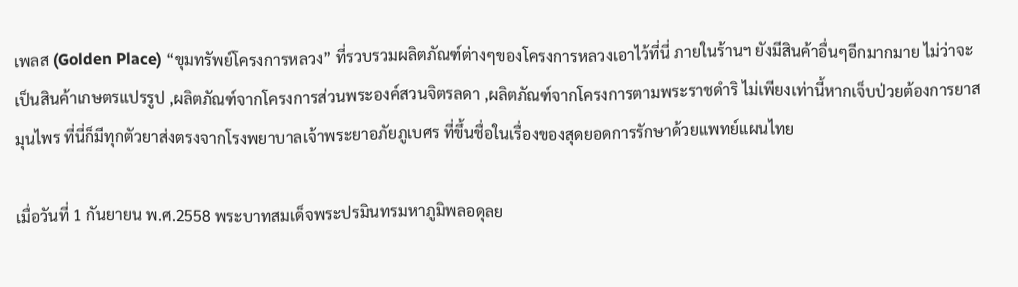เพลส (Golden Place) “ขุมทรัพย์โครงการหลวง” ที่รวบรวมผลิตภัณฑ์ต่างๆของโครงการหลวงเอาไว้ที่นี่ ภายในร้านฯ ยังมีสินค้าอื่นๆอีกมากมาย ไม่ว่าจะเป็นสินค้าเกษตรแปรรูป ,ผลิตภัณฑ์จากโครงการส่วนพระองค์สวนจิตรลดา ,ผลิตภัณฑ์จากโครงการตามพระราชดำริ ไม่เพียงเท่านี้หากเจ็บป่วยต้องการยาสมุนไพร ที่นี่ก็มีทุกตัวยาส่งตรงจากโรงพยาบาลเจ้าพระยาอภัยภูเบศร ที่ขึ้นชื่อในเรื่องของสุดยอดการรักษาด้วยแพทย์แผนไทย

เมื่อวันที่ 1 กันยายน พ.ศ.2558 พระบาทสมเด็จพระปรมินทรมหาภูมิพลอดุลย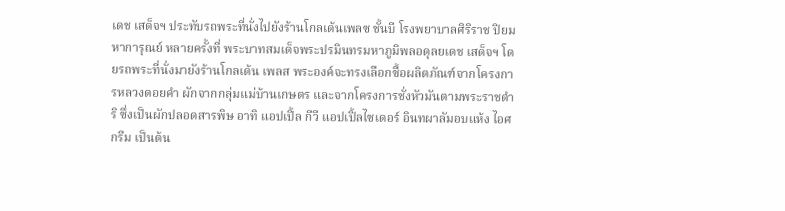เดช เสด็จฯ ประทับรถพระที่นั่งไปยังร้านโกลเด้นเพลซ ชั้นบี โรงพยาบาลศิริราช ปิยมหาการุณย์ หลายครั้งที่ พระบาทสมเด็จพระปรมินทรมหาภูมิพลอดุลยเดช เสด็จฯ โดยรถพระที่นั่งมายังร้านโกลเด้น เพลส พระองค์จะทรงเลือกซื้อผลิตภัณฑ์จากโครงการหลวงดอยคำ ผักจากกลุ่มแม่บ้านเกษตร และจากโครงการชั่งหัวมันตามพระราชดำริ ซึ่งเป็นผักปลอดสารพิษ อาทิ แอปเปิ้ล กีวี แอปเปิ้ลไซเดอร์ อินทผาลัมอบแห้ง ไอศกรีม เป็นต้น